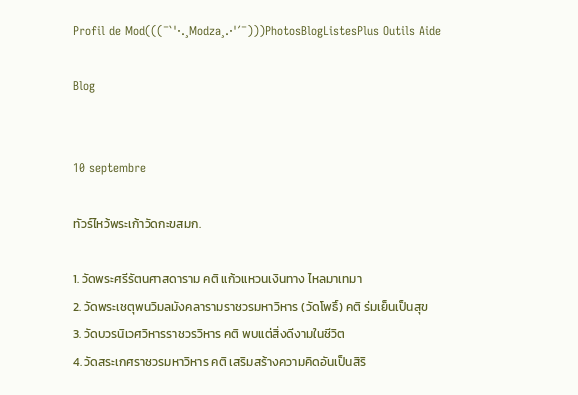Profil de Mod(((¯`'·.¸Modza¸.·'´¯)))PhotosBlogListesPlus Outils Aide

Blog


10 septembre

ทัวร์ไหว้พระเก้าวัดกะขสมก.

1. วัดพระศรีรัตนศาสดาราม คติ แก้วแหวนเงินทาง ไหลมาเทมา
2. วัดพระเชตุพนวิมลมังคลารามราชวรมหาวิหาร (วัดโพธิ์) คติ ร่มเย็นเป็นสุข
3. วัดบวรนิเวศวิหารราชวรวิหาร คติ พบแต่สิ่งดีงามในชีวิต
4. วัดสระเกศราชวรมหาวิหาร คติ เสริมสร้างความคิดอันเป็นสิริ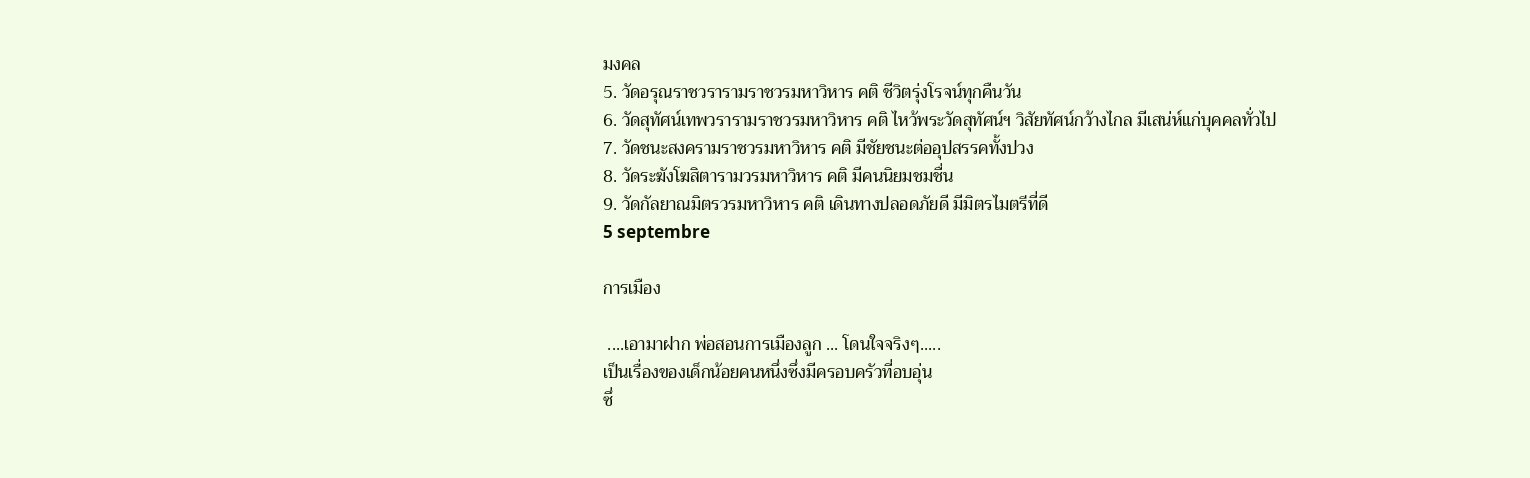มงคล
5. วัดอรุณราชวรารามราชวรมหาวิหาร คติ ชีวิตรุ่งโรจน์ทุกคืนวัน
6. วัดสุทัศน์เทพวรารามราชวรมหาวิหาร คติ ไหว้พระวัดสุทัศน์ฯ วิสัยทัศน์กว้างไกล มีเสน่ห์แก่บุคคลทั่วไป
7. วัดชนะสงครามราชวรมหาวิหาร คติ มีชัยชนะต่ออุปสรรคทั้งปวง
8. วัดระฆังโฆสิตารามวรมหาวิหาร คติ มีคนนิยมชมชื่น
9. วัดกัลยาณมิตรวรมหาวิหาร คติ เดินทางปลอดภัยดี มีมิตรไมตรีที่ดี
5 septembre

การเมือง

 ....เอามาฝาก พ่อสอนการเมืองลูก ... โดนใจจริงๆ.....
เป็นเรื่องของเด็กน้อยคนหนึ่งซึ่งมีครอบครัวที่อบอุ่น
ซึ่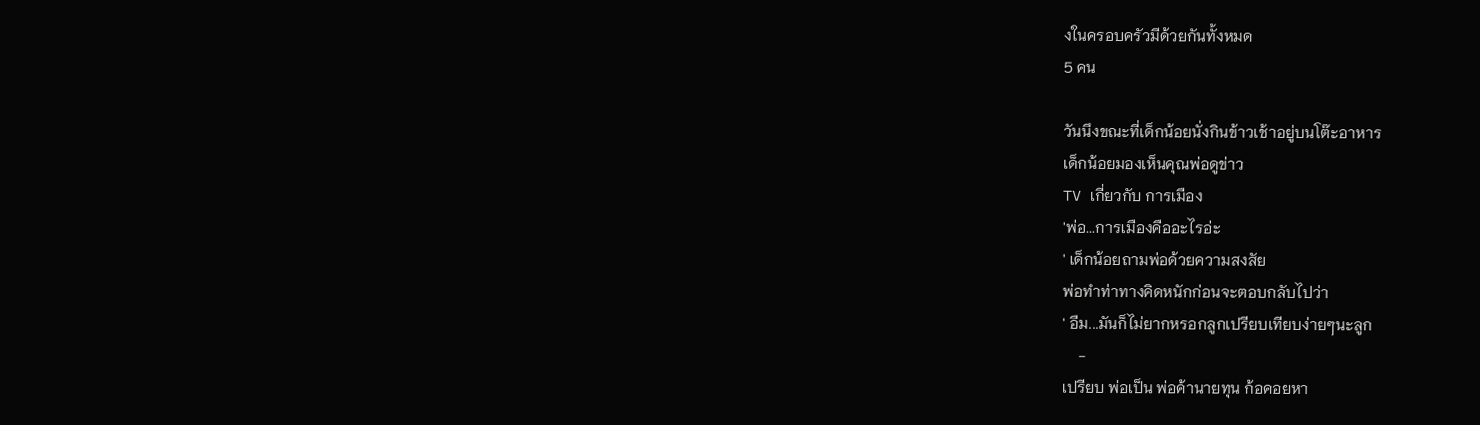งในครอบครัวมีด้วยกันทั้งหมด
5 คน

วันนึงขณะที่เด็กน้อยนั่งกินข้าวเช้าอยู่บนโต๊ะอาหาร
เด็กน้อยมองเห็นคุณพ่อดูข่าว
TV เกี่ยวกับ การเมือง
'พ่อ...การเมืองคืออะไรอ่ะ
' เด็กน้อยถามพ่อด้วยความสงสัย
พ่อทำท่าทางคิดหนักก่อนจะตอบกลับไปว่า
' อืม...มันก็ไม่ยากหรอกลูกเปรียบเทียบง่ายๆนะลูก
    -
เปรียบ พ่อเป็น พ่อค้านายทุน ก้อคอยหา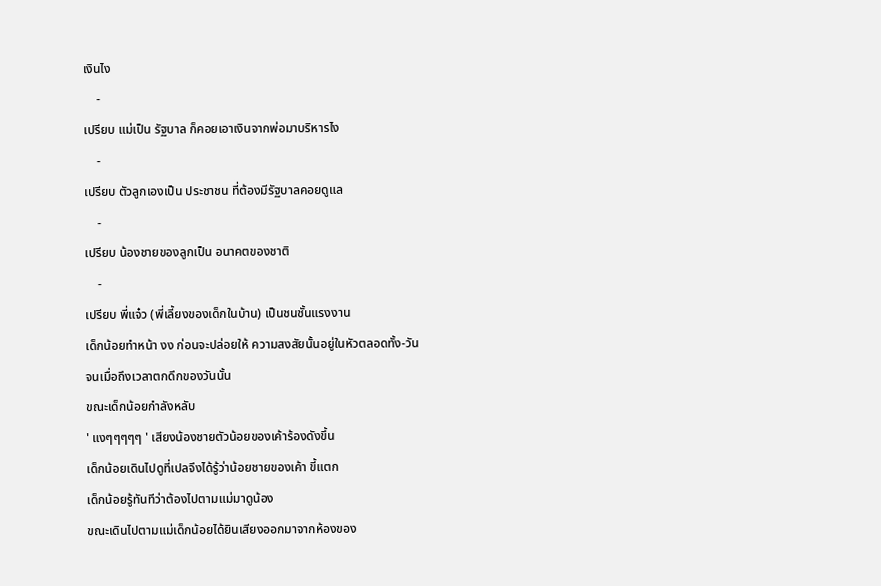เงินไง
    -
เปรียบ แม่เป็น รัฐบาล ก็คอยเอาเงินจากพ่อมาบริหารไง
    -
เปรียบ ตัวลูกเองเป็น ประชาชน ที่ต้องมีรัฐบาลคอยดูแล
    -
เปรียบ น้องชายของลูกเป็น อนาคตของชาติ
    -
เปรียบ พี่แจ๋ว (พี่เลี้ยงของเด็กในบ้าน) เป็นชนชั้นแรงงาน
เด็กน้อยทำหน้า งง ก่อนจะปล่อยให้ ความสงสัยนั้นอยู่ในหัวตลอดทั้ง-วัน
จนเมื่อถึงเวลาตกดึกของวันนั้น
ขณะเด็กน้อยกำลังหลับ
' แงๆๆๆๆๆ ' เสียงน้องชายตัวน้อยของเค้าร้องดังขึ้น
เด็กน้อยเดินไปดูที่เปลจึงได้รู้ว่าน้อยชายของเค้า ขี้แตก
เด็กน้อยรู้ทันทีว่าต้องไปตามแม่มาดูน้อง
ขณะเดินไปตามแม่เด็กน้อยได้ยินเสียงออกมาจากห้องของ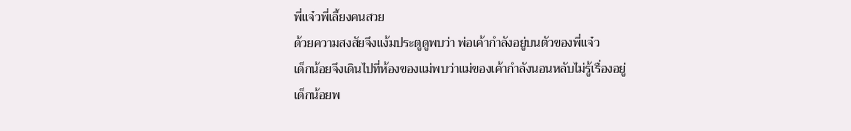พี่แจ๋วพี่เลี้ยงคนสวย
ด้วยความสงสัยจึงแง้มประตูดูพบว่า พ่อเค้ากำลังอยู่บนตัวของพี่แจ๋ว
เด็กน้อยจึงเดินไปที่ห้องของแม่พบว่าแม่ของเค้ากำลังนอนหลับไม่รู้เรื่องอยู่
เด็กน้อยพ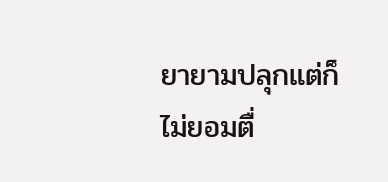ยายามปลุกแต่ก็ไม่ยอมตื่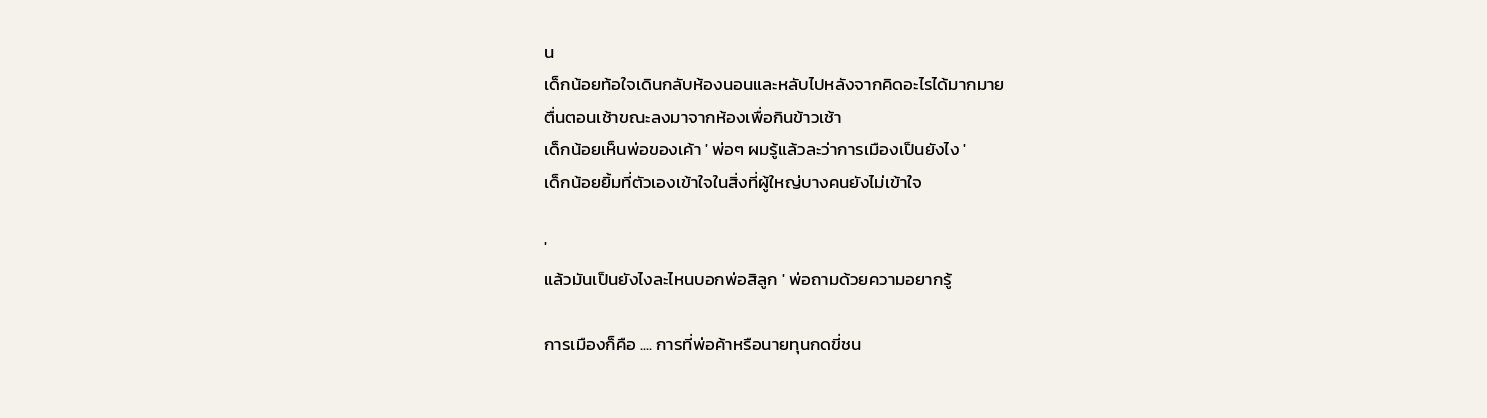น
เด็กน้อยท้อใจเดินกลับห้องนอนและหลับไปหลังจากคิดอะไรได้มากมาย
ตื่นตอนเช้าขณะลงมาจากห้องเพื่อกินข้าวเช้า
เด็กน้อยเห็นพ่อของเค้า ' พ่อๆ ผมรู้แล้วละว่าการเมืองเป็นยังไง '
เด็กน้อยยิ้มที่ตัวเองเข้าใจในสิ่งที่ผู้ใหญ่บางคนยังไม่เข้าใจ

'
แล้วมันเป็นยังไงละไหนบอกพ่อสิลูก ' พ่อถามด้วยความอยากรู้

การเมืองก็คือ .... การที่พ่อค้าหรือนายทุนกดขี่ชน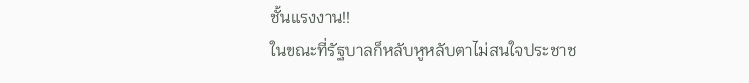ชั้นแรงงาน!!
ในขณะที่รัฐบาลก็หลับหูหลับตาไม่สนใจประชาช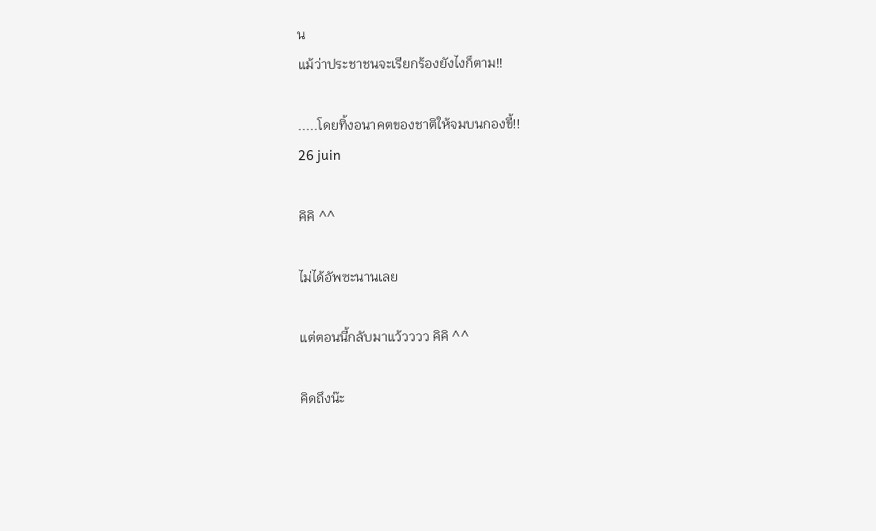น
แม้ว่าประชาชนจะเรียกร้องยังไงก็ตาม!!

.....โดยทิ้งอนาคตของชาติให้จมบนกองขี้!!
26 juin

คิคิ ^^

ไม่ได้อัพซะนานเลย

แต่ตอนนี้กลับมาแว้วววว คิคิ ^^

คิดถึงน๊ะ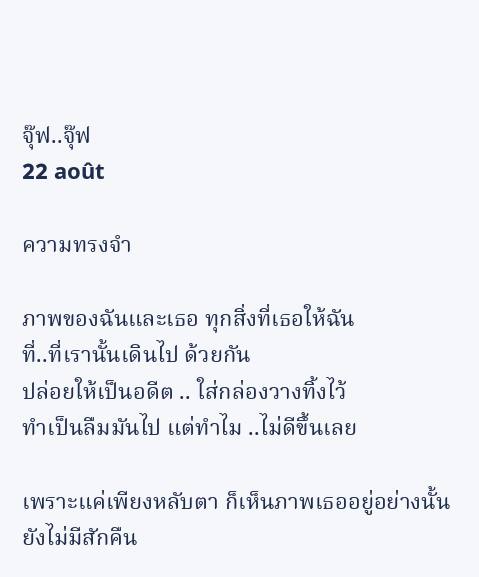จุ๊ฟ..จุ๊ฟ
22 août

ความทรงจำ

ภาพของฉันและเธอ ทุกสิ่งที่เธอให้ฉัน
ที่..ที่เรานั้นเดินไป ด้วยกัน
ปล่อยให้เป็นอดีต .. ใส่กล่องวางทิ้งไว้
ทำเป็นลืมมันไป แต่ทำไม ..ไม่ดีขึ้นเลย

เพราะแค่เพียงหลับตา ก็เห็นภาพเธออยู่อย่างนั้น
ยังไม่มีสักคืน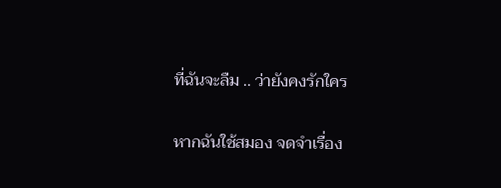ที่ฉันจะลืม .. ว่ายังคงรักใคร

หากฉันใช้สมอง จดจำเรื่อง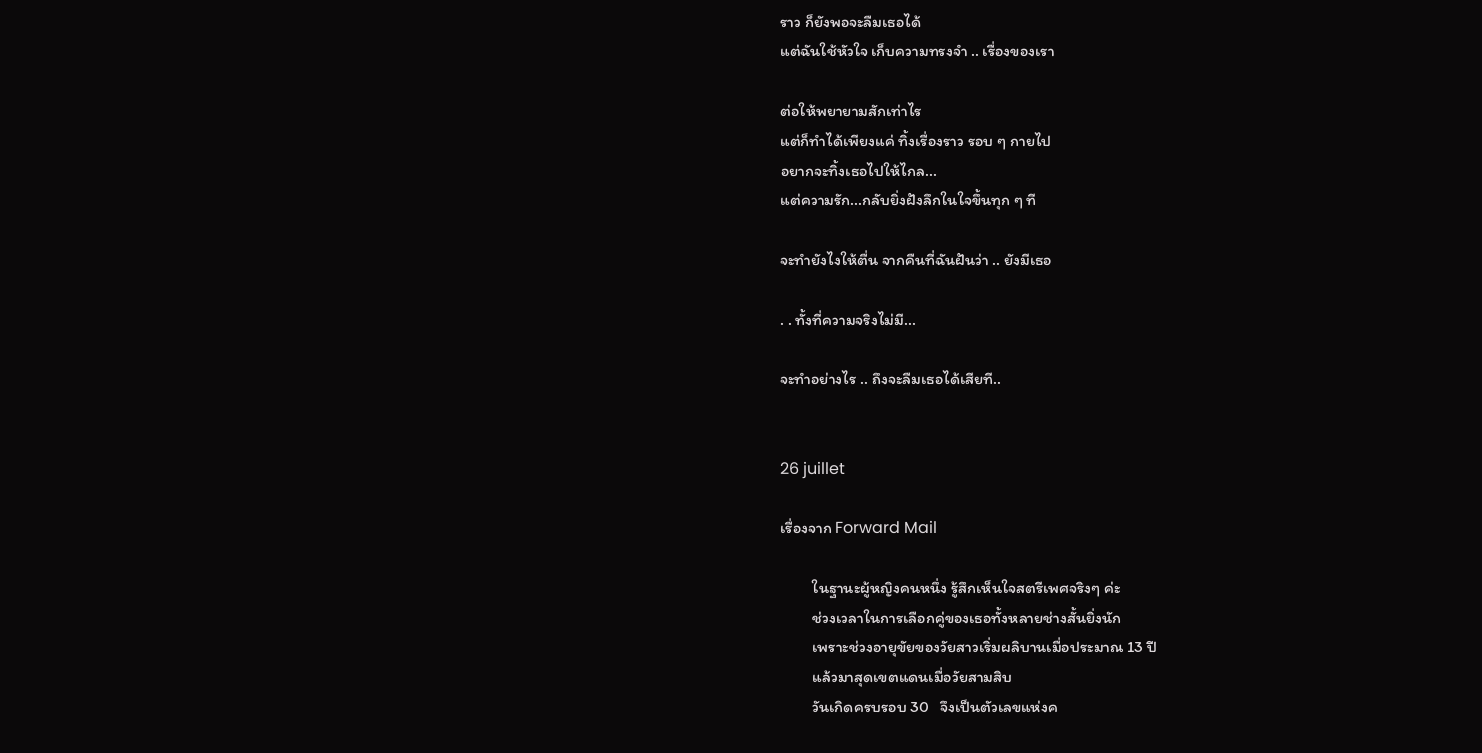ราว ก็ยังพอจะลืมเธอได้
แต่ฉันใช้หัวใจ เก็บความทรงจำ .. เรื่องของเรา

ต่อให้พยายามสักเท่าไร
แต่ก็ทำได้เพียงแค่ ทิ้งเรื่องราว รอบ ๆ กายไป
อยากจะทิ้งเธอไปให้ไกล...
แต่ความรัก...กลับยิ่งฝังลึกในใจขึ้นทุก ๆ ที

จะทำยังไงให้ตื่น จากคืนที่ฉันฝันว่า .. ยังมีเธอ

. . ทั้งที่ความจริงไม่มี...

จะทำอย่างไร .. ถึงจะลืมเธอได้เสียที..


26 juillet

เรื่องจาก Forward Mail

         ในฐานะผู้หญิงคนหนึ่ง รู้สึกเห็นใจสตรีเพศจริงๆ ค่ะ
         ช่วงเวลาในการเลือกคู่ของเธอทั้งหลายช่างสั้นยิ่งนัก
         เพราะช่วงอายุขัยของวัยสาวเริ่มผลิบานเมื่อประมาณ 13 ปี
         แล้วมาสุดเขตแดนเมื่อวัยสามสิบ
         วันเกิดครบรอบ 30   จึงเป็นตัวเลขแห่งค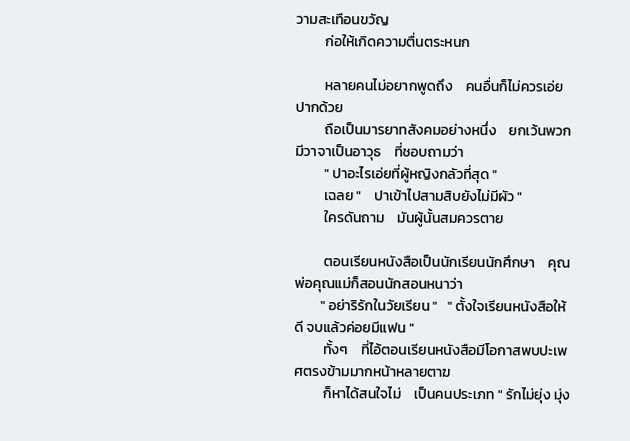วามสะเทือนขวัญ
         ก่อให้เกิดความตื่นตระหนก

         หลายคนไม่อยากพูดถึง    คนอื่นก็ไม่ควรเอ่ยปากด้วย
         ถือเป็นมารยาทสังคมอย่างหนึ่ง    ยกเว้นพวกมีวาจาเป็นอาวุธ    ที่ชอบถามว่า
         " ปาอะไรเอ่ยที่ผู้หญิงกลัวที่สุด "
         เฉลย "    ปาเข้าไปสามสิบยังไม่มีผัว "
         ใครดันถาม    มันผู้นั้นสมควรตาย

         ตอนเรียนหนังสือเป็นนักเรียนนักศึกษา    คุณพ่อคุณแม่ก็สอนนักสอนหนาว่า
        " อย่าริรักในวัยเรียน "   " ตั้งใจเรียนหนังสือให้ดี จบแล้วค่อยมีแฟน "
         ทั้งๆ    ที่ไอ้ตอนเรียนหนังสือมีโอกาสพบปะเพศตรงข้ามมากหน้าหลายตาฆ
         ก็หาได้สนใจไม่    เป็นคนประเภท " รักไม่ยุ่ง มุ่ง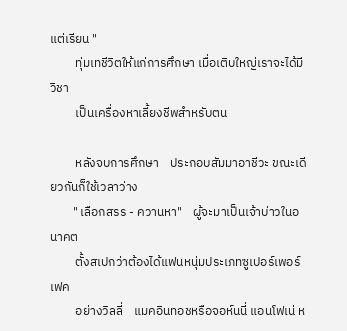แต่เรียน "
         ทุ่มเทชีวิตให้แก่การศึกษา เมื่อเติบใหญ่เราจะได้มีวิชา
         เป็นเครื่องหาเลี้ยงชีพสำหรับตน

         หลังจบการศึกษา    ประกอบสัมมาอาชีวะ ขณะเดียวกันก็ใช้เวลาว่าง
        " เลือกสรร - ควานหา"    ผู้จะมาเป็นเจ้าบ่าวในอนาคต
         ตั้งสเปกว่าต้องได้แฟนหนุ่มประเภทซูเปอร์เพอร์เฟค
         อย่างวิลลี่    แมคอินทอชหรือจอห์นนี่ แอนโฟเน่ ห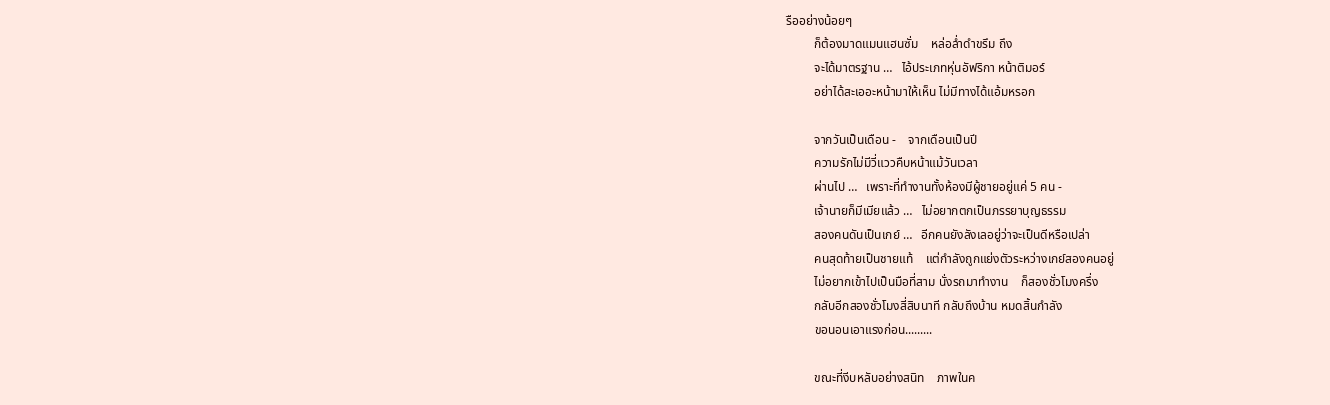รืออย่างน้อยๆ
         ก็ต้องมาดแมนแฮนซั่ม    หล่อล่ำดำขรึม ถึง
         จะได้มาตรฐาน …   ไอ้ประเภทหุ่นอัฟริกา หน้าติมอร์
         อย่าได้สะเออะหน้ามาให้เห็น ไม่มีทางได้แอ้มหรอก

         จากวันเป็นเดือน -    จากเดือนเป็นปี
         ความรักไม่มีวี่แววคืบหน้าแม้วันเวลา
         ผ่านไป …   เพราะที่ทำงานทั้งห้องมีผู้ชายอยู่แค่ 5 คน -
         เจ้านายก็มีเมียแล้ว …   ไม่อยากตกเป็นภรรยาบุญธรรม
         สองคนดันเป็นเกย์ …   อีกคนยังลังเลอยู่ว่าจะเป็นดีหรือเปล่า
         คนสุดท้ายเป็นชายแท้    แต่กำลังถูกแย่งตัวระหว่างเกย์สองคนอยู่
         ไม่อยากเข้าไปเป็นมือที่สาม นั่งรถมาทำงาน    ก็สองชั่วโมงครึ่ง
         กลับอีกสองชั่วโมงสี่สิบนาที กลับถึงบ้าน หมดสิ้นกำลัง
         ขอนอนเอาแรงก่อน.........

         ขณะที่งีบหลับอย่างสนิท    ภาพในค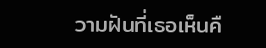วามฝันที่เธอเห็นคื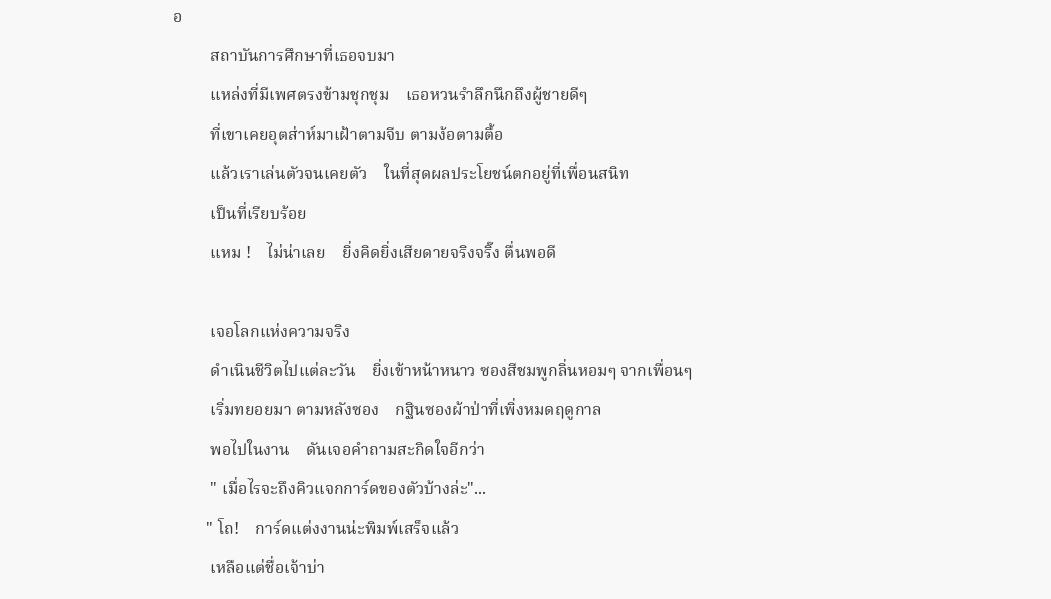อ
         สถาบันการศึกษาที่เธอจบมา
         แหล่งที่มีเพศตรงข้ามชุกชุม    เธอหวนรำลึกนึกถึงผู้ชายดีๆ
         ที่เขาเคยอุตส่าห์มาเฝ้าตามจีบ ตามง้อตามตื้อ
         แล้วเราเล่นตัวจนเคยตัว    ในที่สุดผลประโยชน์ตกอยู่ที่เพื่อนสนิท
         เป็นที่เรียบร้อย
         แหม !    ไม่น่าเลย    ยิ่งคิดยิ่งเสียดายจริงจริ๊ง ตื่นพอดี

         เจอโลกแห่งความจริง
         ดำเนินชีวิตไปแต่ละวัน    ยิ่งเข้าหน้าหนาว ซองสีชมพูกลิ่นหอมๆ จากเพื่อนๆ
         เริ่มทยอยมา ตามหลังซอง    กฐินซองผ้าป่าที่เพิ่งหมดฤดูกาล
         พอไปในงาน    ดันเจอคำถามสะกิดใจอีกว่า
         " เมื่อไรจะถึงคิวแจกการ์ดของตัวบ้างล่ะ"...
        " โถ!    การ์ดแต่งงานน่ะพิมพ์เสร็จแล้ว
         เหลือแต่ชื่อเจ้าบ่า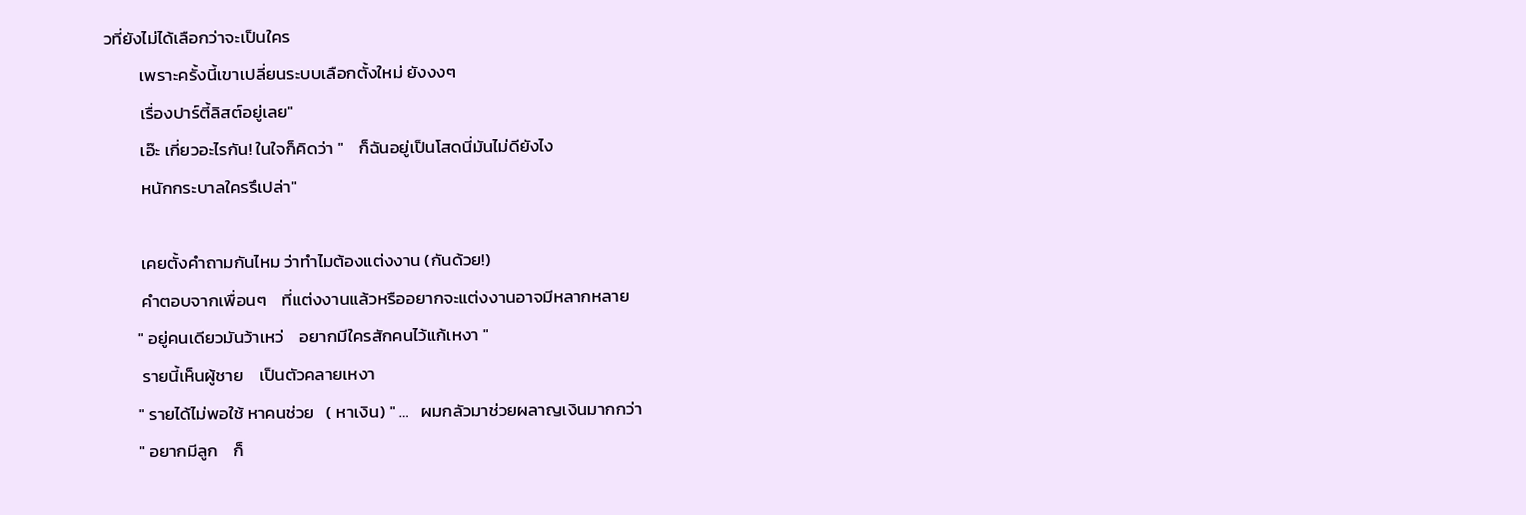วที่ยังไม่ได้เลือกว่าจะเป็นใคร
         เพราะครั้งนี้เขาเปลี่ยนระบบเลือกตั้งใหม่ ยังงงๆ
         เรื่องปาร์ตี้ลิสต์อยู่เลย"
         เอ๊ะ เกี่ยวอะไรกัน! ในใจก็คิดว่า "    ก็ฉันอยู่เป็นโสดนี่มันไม่ดียังไง
         หนักกระบาลใครรึเปล่า"

         เคยตั้งคำถามกันไหม ว่าทำไมต้องแต่งงาน (กันด้วย!)
         คำตอบจากเพื่อนๆ    ที่แต่งงานแล้วหรืออยากจะแต่งงานอาจมีหลากหลาย
        " อยู่คนเดียวมันว้าเหว่    อยากมีใครสักคนไว้แก้เหงา "
         รายนี้เห็นผู้ชาย    เป็นตัวคลายเหงา
        " รายได้ไม่พอใช้ หาคนช่วย   ( หาเงิน) " …   ผมกลัวมาช่วยผลาญเงินมากกว่า
        " อยากมีลูก    ก็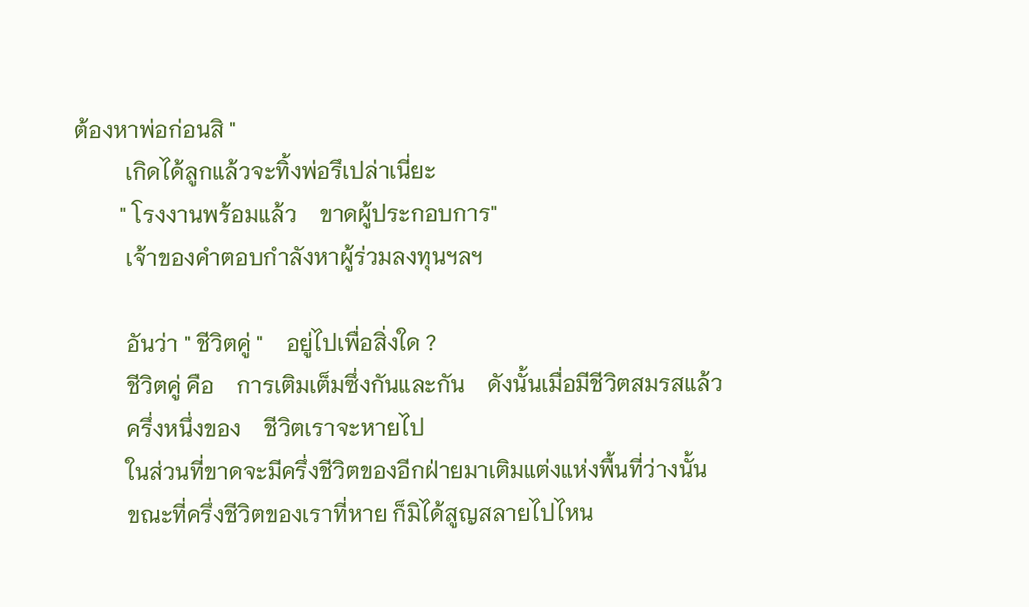ต้องหาพ่อก่อนสิ "
         เกิดได้ลูกแล้วจะทิ้งพ่อรึเปล่าเนี่ยะ
        " โรงงานพร้อมแล้ว    ขาดผู้ประกอบการ"
         เจ้าของคำตอบกำลังหาผู้ร่วมลงทุนฯลฯ

         อันว่า " ชีวิตคู่ "    อยู่ไปเพื่อสิ่งใด ?
         ชีวิตคู่ คือ    การเติมเต็มซึ่งกันและกัน    ดังนั้นเมื่อมีชีวิตสมรสแล้ว
         ครึ่งหนึ่งของ    ชีวิตเราจะหายไป
         ในส่วนที่ขาดจะมีครึ่งชีวิตของอีกฝ่ายมาเติมแต่งแห่งพื้นที่ว่างนั้น
         ขณะที่ครึ่งชีวิตของเราที่หาย ก็มิได้สูญสลายไปไหน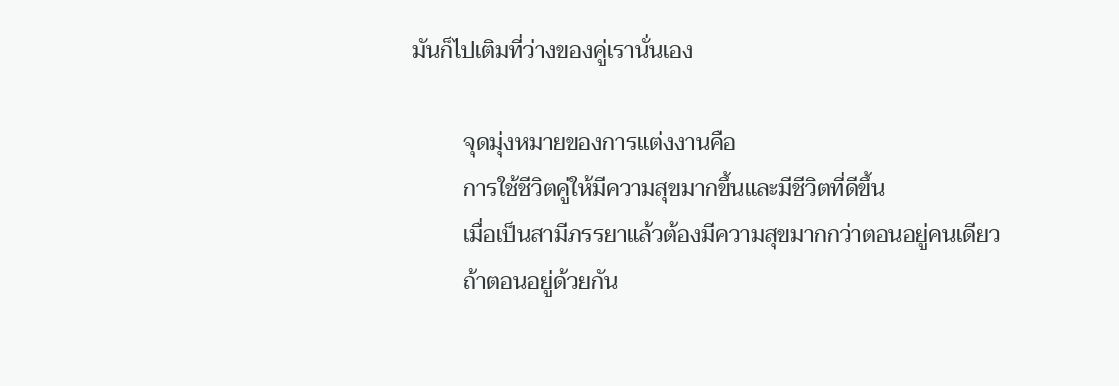มันก็ไปเติมที่ว่างของคู่เรานั่นเอง

         จุดมุ่งหมายของการแต่งงานคือ
         การใช้ชีวิตคู่ให้มีความสุขมากขึ้นและมีชีวิตที่ดีขึ้น
         เมื่อเป็นสามีภรรยาแล้วต้องมีความสุขมากกว่าตอนอยู่คนเดียว
         ถ้าตอนอยู่ด้วยกัน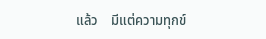แล้ว    มีแต่ความทุกข์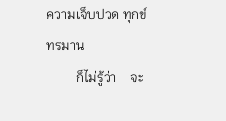ความเจ็บปวด ทุกข์ทรมาน
         ก็ไม่รู้ว่า    จะ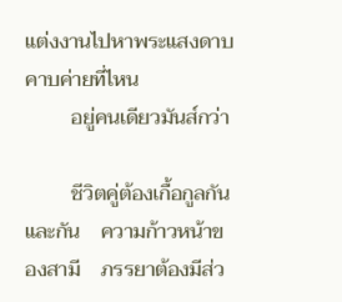แต่งงานไปหาพระแสงดาบคาบค่ายที่ไหน
         อยู่คนเดียวมันส์กว่า

         ชีวิตคู่ต้องเกื้อกูลกันและกัน    ความก้าวหน้าของสามี    ภรรยาต้องมีส่ว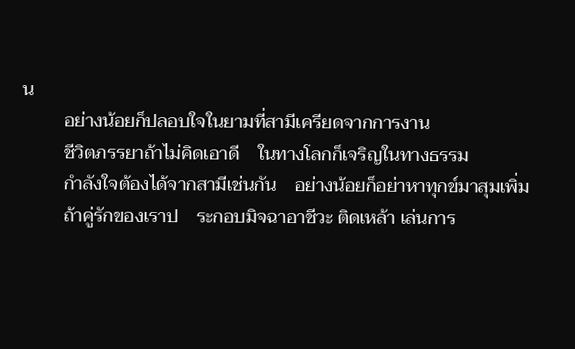น
         อย่างน้อยก็ปลอบใจในยามที่สามีเครียดจากการงาน
         ชีวิตภรรยาถ้าไม่คิดเอาดี    ในทางโลกก็เจริญในทางธรรม
         กำลังใจต้องได้จากสามีเช่นกัน    อย่างน้อยก็อย่าหาทุกข์มาสุมเพิ่ม
         ถ้าคู่รักของเราป    ระกอบมิจฉาอาชีวะ ติดเหล้า เล่นการ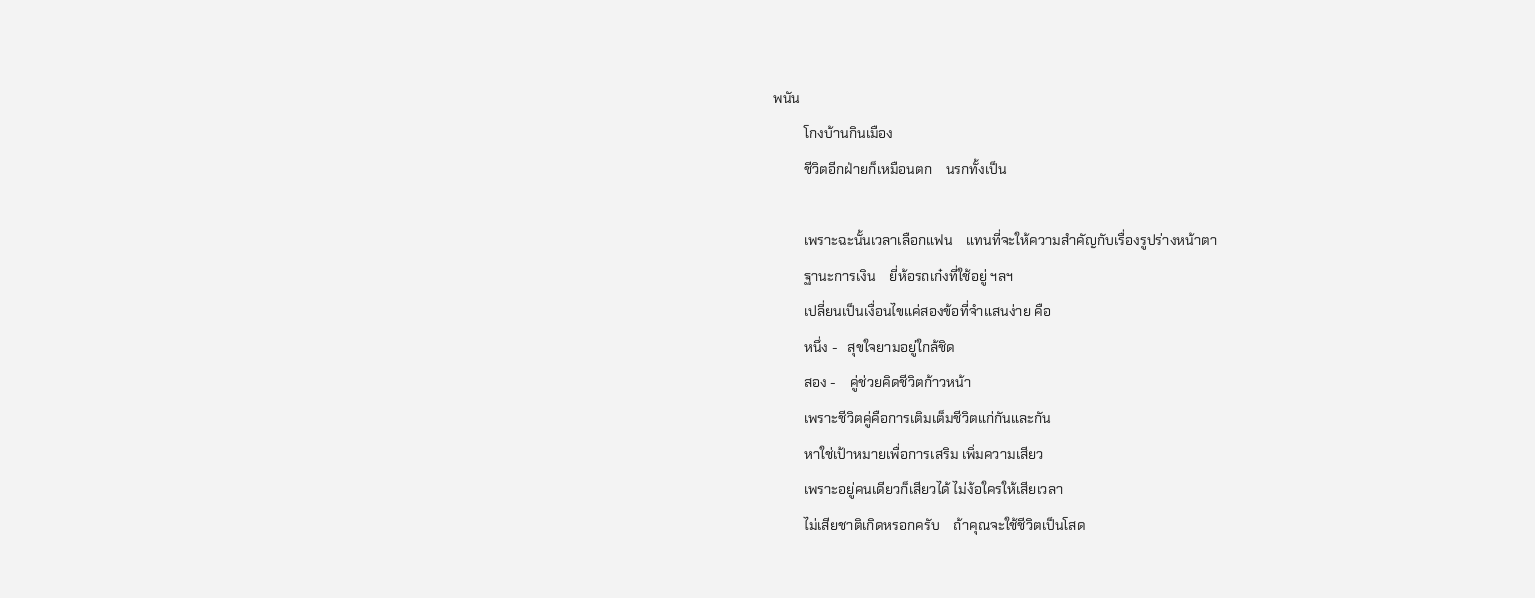พนัน
         โกงบ้านกินเมือง
         ชีวิตอีกฝ่ายก็เหมือนตก    นรกทั้งเป็น

         เพราะฉะนั้นเวลาเลือกแฟน    แทนที่จะให้ความสำคัญกับเรื่องรูปร่างหน้าตา
         ฐานะการเงิน    ยี่ห้อรถเก๋งที่ใช้อยู่ ฯลฯ
         เปลี่ยนเป็นเงื่อนไขแค่สองข้อที่จำแสนง่าย คือ
         หนึ่ง -   สุขใจยามอยู่ใกล้ชิด
         สอง -    คู่ช่วยคิดชีวิตก้าวหน้า
         เพราะชีวิตคู่คือการเติมเต็มชีวิตแก่กันและกัน
         หาใช่เป้าหมายเพื่อการเสริม เพิ่มความเสียว
         เพราะอยู่คนเดียวก็เสียวได้ ไม่ง้อใครให้เสียเวลา
         ไม่เสียชาติเกิดหรอกครับ    ถ้าคุณจะใช้ชีวิตเป็นโสด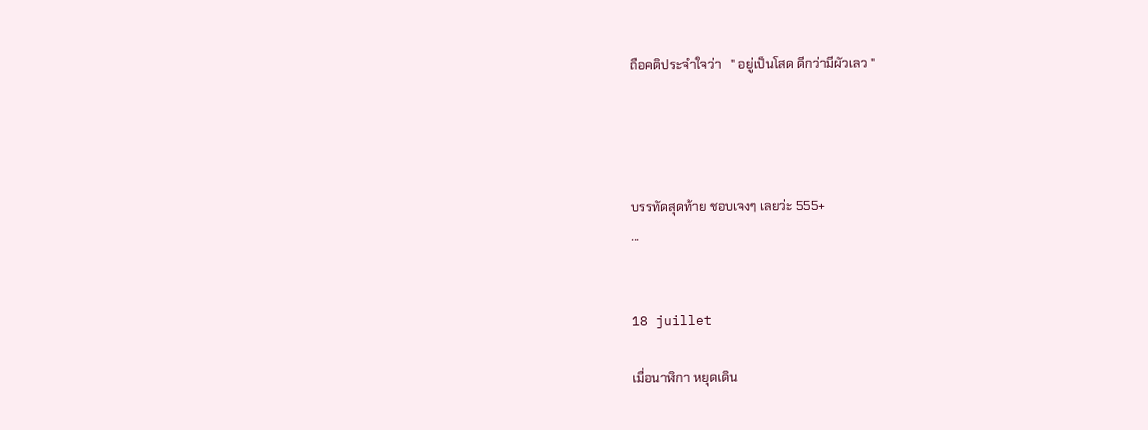ถือคติประจำใจว่า   " อยู่เป็นโสด ดีกว่ามีผัวเลว "




บรรทัดสุดท้าย ชอบเจงๆ เลยว่ะ 555+
...


18 juillet

เมื่อนาฬิกา หยุดเดิน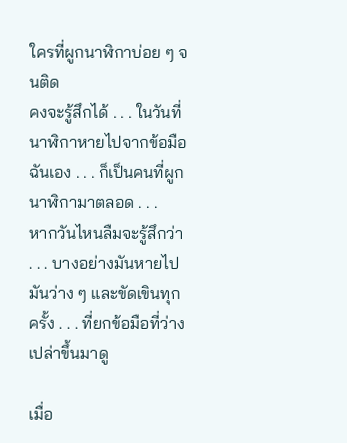ใครที่ผูกนาฬิกาบ่อย ๆ จนติด
คงจะรู้สึกได้ . . . ในวันที่นาฬิกาหายไปจากข้อมือ
ฉันเอง . . . ก็เป็นคนที่ผูกนาฬิกามาตลอด . . .
หากวันไหนลืมจะรู้สึกว่า . . . บางอย่างมันหายไป
มันว่าง ๆ และขัดเขินทุกครั้ง . . . ที่ยกข้อมือที่ว่างเปล่าขึ้นมาดู

เมื่อ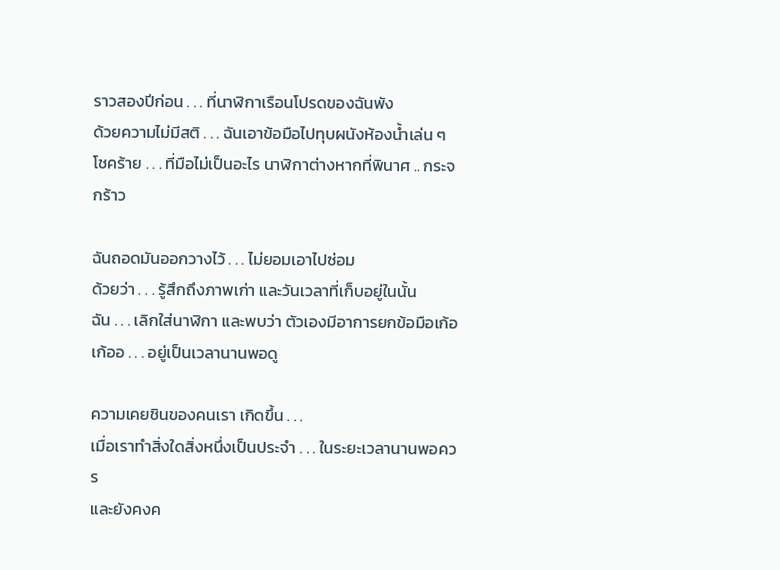ราวสองปีก่อน . . . ที่นาฬิกาเรือนโปรดของฉันพัง
ด้วยความไม่มีสติ . . . ฉันเอาข้อมือไปทุบผนังห้องน้ำเล่น ๆ
โชคร้าย . . . ที่มือไม่เป็นอะไร นาฬิกาต่างหากที่พินาศ .. กระจกร้าว

ฉันถอดมันออกวางไว้ . . . ไม่ยอมเอาไปซ่อม
ด้วยว่า . . . รู้สึกถึงภาพเก่า และวันเวลาที่เก็บอยู่ในนั้น
ฉัน . . . เลิกใส่นาฬิกา และพบว่า ตัวเองมีอาการยกข้อมือเก้อ
เก้ออ . . . อยู่เป็นเวลานานพอดู

ความเคยชินของคนเรา เกิดขึ้น . . .
เมื่อเราทำสิ่งใดสิ่งหนึ่งเป็นประจำ . . . ในระยะเวลานานพอควร
และยังคงค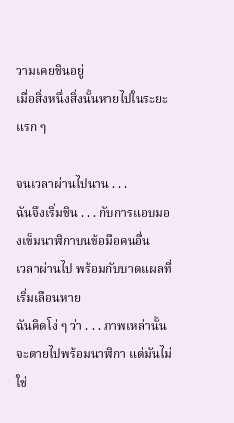วามเคยชินอยู่
เมื่อสิ่งหนึ่งสิ่งนั้นหายไปในระยะแรก ๆ

จนเวลาผ่านไปนาน . . .
ฉันจึงเริ่มชิน . . . กับการแอบมองเข็มนาฬิกาบนข้อมือคนอื่น
เวลาผ่านไป พร้อมกับบาดแผลที่เริ่มเลือนหาย
ฉันคิดโง่ ๆ ว่า . . . ภาพเหล่านั้นจะตายไปพร้อมนาฬิกา แต่มันไม่ใช่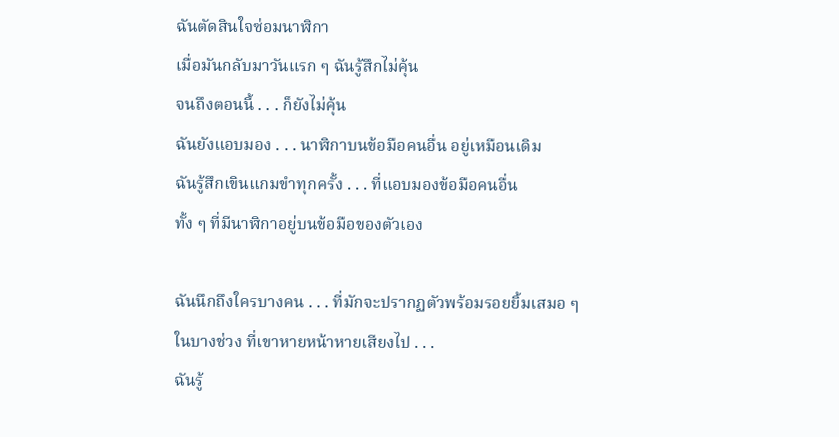ฉันตัดสินใจซ่อมนาฬิกา
เมื่อมันกลับมาวันแรก ๆ ฉันรู้สึกไม่คุ้น
จนถึงตอนนี้ . . . ก็ยังไม่คุ้น
ฉันยังแอบมอง . . . นาฬิกาบนข้อมือคนอื่น อยู่เหมือนเดิม
ฉันรู้สึกเขินแกมขำทุกครั้ง . . . ที่แอบมองข้อมือคนอื่น
ทั้ง ๆ ที่มีนาฬิกาอยู่บนข้อมือของตัวเอง

ฉันนึกถึงใครบางคน . . . ที่มักจะปรากฏตัวพร้อมรอยยิ้มเสมอ ๆ
ในบางช่วง ที่เขาหายหน้าหายเสียงไป . . .
ฉันรู้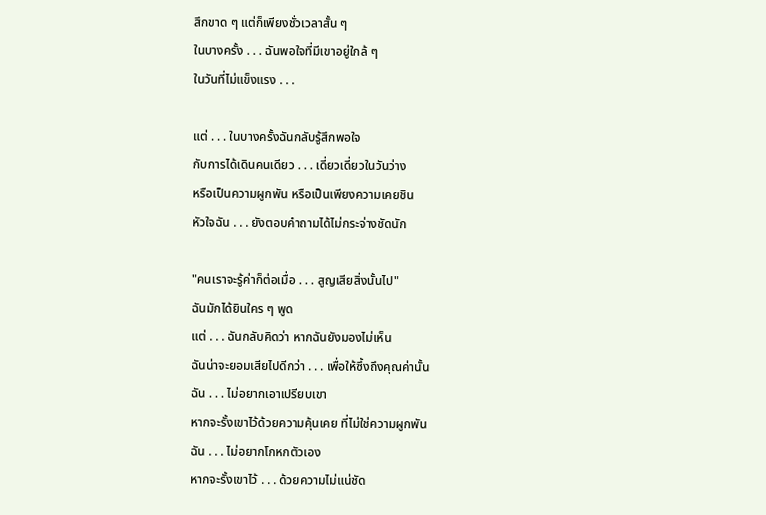สึกขาด ๆ แต่ก็เพียงชั่วเวลาสั้น ๆ
ในบางครั้ง . . . ฉันพอใจที่มีเขาอยู่ใกล้ ๆ
ในวันที่ไม่แข็งแรง . . .

แต่ . . . ในบางครั้งฉันกลับรู้สึกพอใจ
กับการได้เดินคนเดียว . . . เดี่ยวเดี่ยวในวันว่าง
หรือเป็นความผูกพัน หรือเป็นเพียงความเคยชิน
หัวใจฉัน . . . ยังตอบคำถามได้ไม่กระจ่างชัดนัก

"คนเราจะรู้ค่าก็ต่อเมื่อ . . . สูญเสียสิ่งนั้นไป"
ฉันมักได้ยินใคร ๆ พูด
แต่ . . . ฉันกลับคิดว่า หากฉันยังมองไม่เห็น
ฉันน่าจะยอมเสียไปดีกว่า . . . เพื่อให้ซึ้งถึงคุณค่านั้น
ฉัน . . . ไม่อยากเอาเปรียบเขา
หากจะรั้งเขาไว้ด้วยความคุ้นเคย ที่ไม่ใช่ความผูกพัน
ฉัน . . . ไม่อยากโกหกตัวเอง
หากจะรั้งเขาไว้ . . . ด้วยความไม่แน่ชัด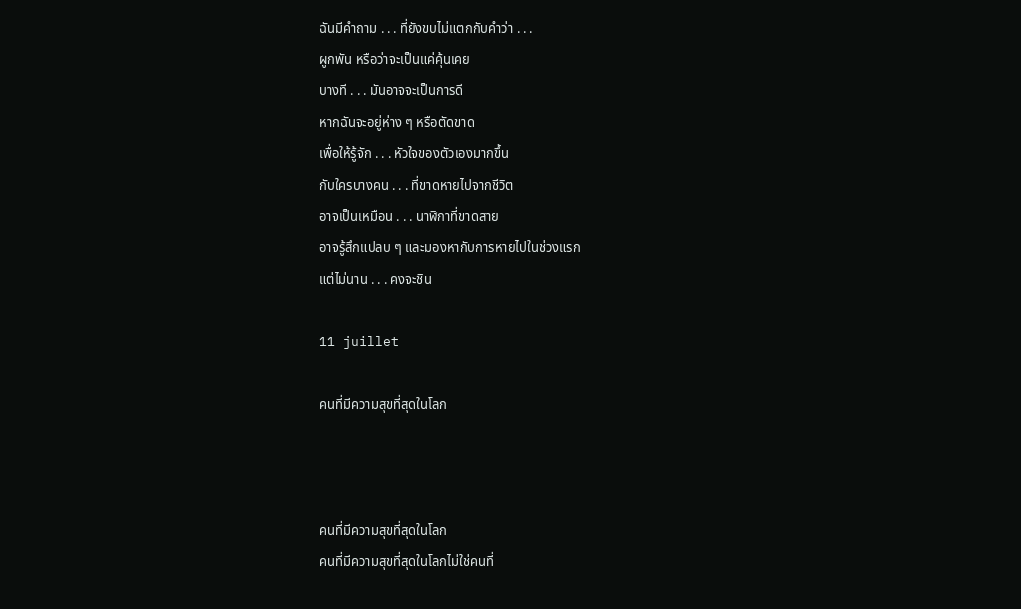ฉันมีคำถาม . . . ที่ยังขบไม่แตกกับคำว่า . . .
ผูกพัน หรือว่าจะเป็นแค่คุ้นเคย
บางที . . . มันอาจจะเป็นการดี
หากฉันจะอยู่ห่าง ๆ หรือตัดขาด
เพื่อให้รู้จัก . . . หัวใจของตัวเองมากขึ้น
กับใครบางคน . . . ที่ขาดหายไปจากชีวิต
อาจเป็นเหมือน . . . นาฬิกาที่ขาดสาย
อาจรู้สึกแปลบ ๆ และมองหากับการหายไปในช่วงแรก
แต่ไม่นาน . . . คงจะชิน

11 juillet

คนที่มีความสุขที่สุดในโลก



คนที่มีความสุขที่สุดในโลก
คนที่มีความสุขที่สุดในโลกไม่ใช่คนที่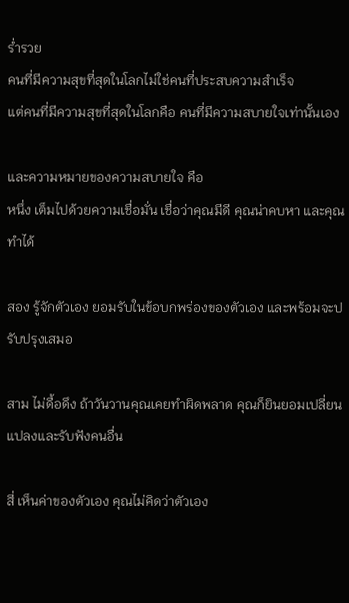ร่ำรวย
คนที่มีความสุขที่สุดในโลกไม่ใช่คนที่ประสบความสำเร็จ
แต่คนที่มีความสุขที่สุดในโลกคือ คนที่มีความสบายใจเท่านั้นเอง

และความหมายของความสบายใจ คือ
หนึ่ง เต็มไปด้วยความเชื่อมั่น เชื่อว่าคุณมีดี คุณน่าคบหา และคุณทำได้

สอง รู้จักตัวเอง ยอมรับในข้อบกพร่องของตัวเอง และพร้อมจะปรับปรุงเสมอ

สาม ไม่ดื้อดึง ถ้าวันวานคุณเคยทำผิดพลาด คุณก็ยินยอมเปลี่ยนแปลงและรับฟังคนอื่น

สี่ เห็นค่าของตัวเอง คุณไม่คิดว่าตัวเอง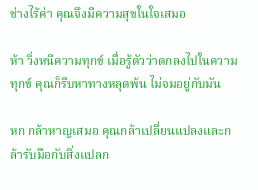ช่างไร้ค่า คุณจึงมีความสุขในใจเสมอ

ห้า วิ่งหนีความทุกข์ เมื่อรู้ตัวว่าตกลงไปในความทุกข์ คุณก็รีบหาทางหลุดพ้น ไม่จมอยู่กับมัน

หก กล้าหาญเสมอ คุณกล้าเปลี่ยนแปลงและกล้ารับมือกับสิ่งแปลก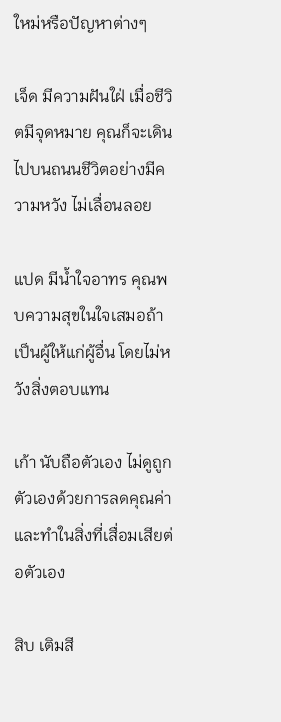ใหม่หรือปัญหาต่างๆ

เจ็ด มีความฝันใฝ่ เมื่อชีวิตมีจุดหมาย คุณก็จะเดินไปบนถนนชีวิตอย่างมีความหวัง ไม่เลื่อนลอย

แปด มีน้ำใจอาทร คุณพบความสุขในใจเสมอถ้าเป็นผู้ให้แก่ผู้อื่น โดยไม่หวังสิ่งตอบแทน

เก้า นับถือตัวเอง ไม่ดูถูกตัวเองด้วยการลดคุณค่าและทำในสิ่งที่เสื่อมเสียต่อตัวเอง

สิบ เติมสี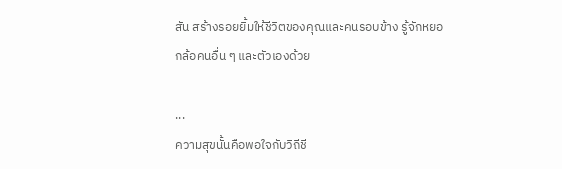สัน สร้างรอยยิ้มให้ชีวิตของคุณและคนรอบข้าง รู้จักหยอกล้อคนอื่น ๆ และตัวเองด้วย

...
ความสุขนั้นคือพอใจกับวิถีชี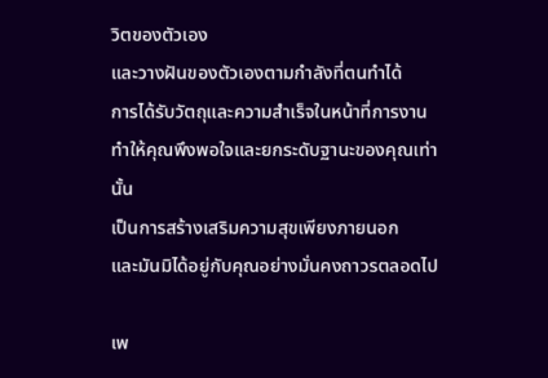วิตของตัวเอง
และวางฝันของตัวเองตามกำลังที่ตนทำได้
การได้รับวัตถุและความสำเร็จในหน้าที่การงาน
ทำให้คุณพึงพอใจและยกระดับฐานะของคุณเท่านั้น
เป็นการสร้างเสริมความสุขเพียงภายนอก
และมันมิได้อยู่กับคุณอย่างมั่นคงถาวรตลอดไป

เพ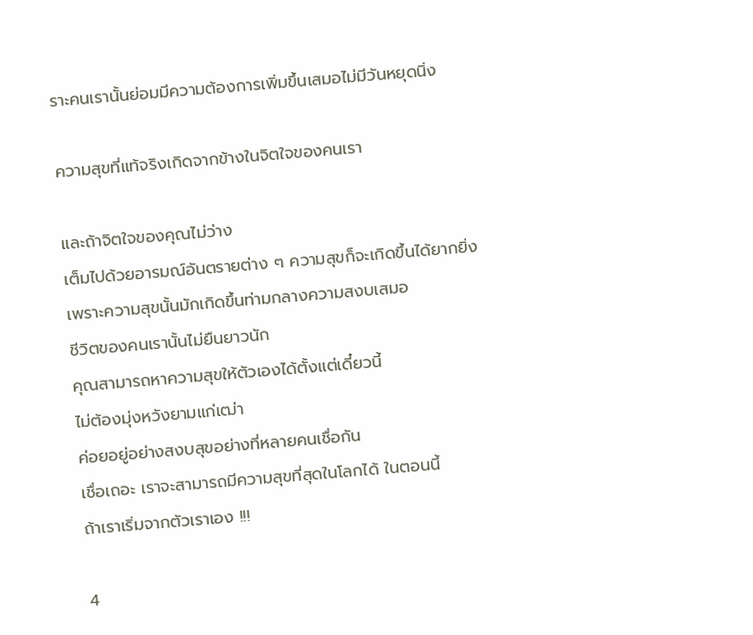ราะคนเรานั้นย่อมมีความต้องการเพิ่มขึ้นเสมอไม่มีวันหยุดนิ่ง

ความสุขที่แท้จริงเกิดจากข้างในจิตใจของคนเรา

และถ้าจิตใจของคุณไม่ว่าง
เต็มไปด้วยอารมณ์อันตรายต่าง ๆ ความสุขก็จะเกิดขึ้นได้ยากยิ่ง
เพราะความสุขนั้นมักเกิดขึ้นท่ามกลางความสงบเสมอ
ชีวิตของคนเรานั้นไม่ยืนยาวนัก
คุณสามารถหาความสุขให้ตัวเองได้ตั้งแต่เดี๋ยวนี้
ไม่ต้องมุ่งหวังยามแก่เฒ่า
ค่อยอยู่อย่างสงบสุขอย่างที่หลายคนเชื่อกัน
เชื่อเถอะ เราจะสามารถมีความสุขที่สุดในโลกได้ ในตอนนี้
ถ้าเราเริ่มจากตัวเราเอง !!!

4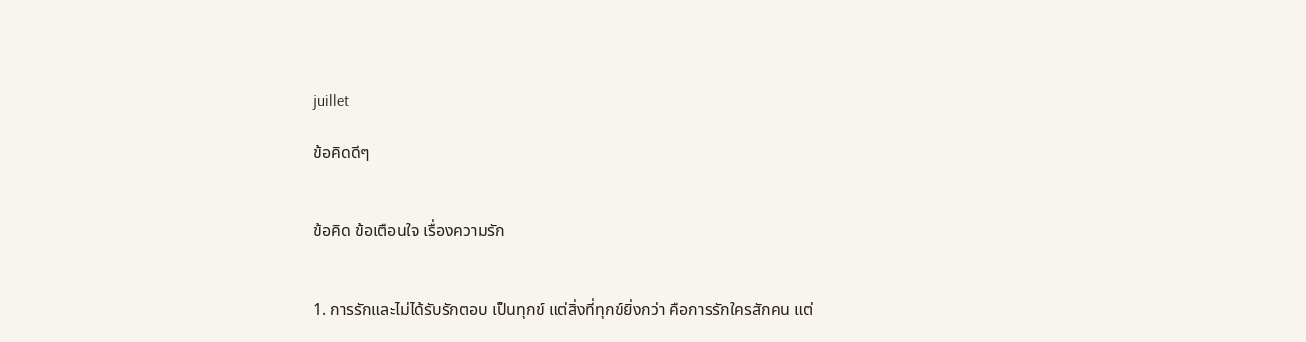juillet

ข้อคิดดีๆ


ข้อคิด ข้อเตือนใจ เรื่องความรัก


1. การรักและไม่ได้รับรักตอบ เป็นทุกข์ แต่สิ่งที่ทุกข์ยิ่งกว่า คือการรักใครสักคน แต่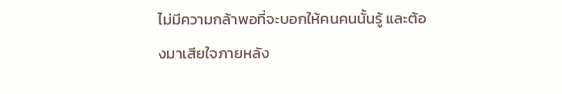ไม่มีความกล้าพอที่จะบอกให้คนคนนั้นรู้ และต้องมาเสียใจภายหลัง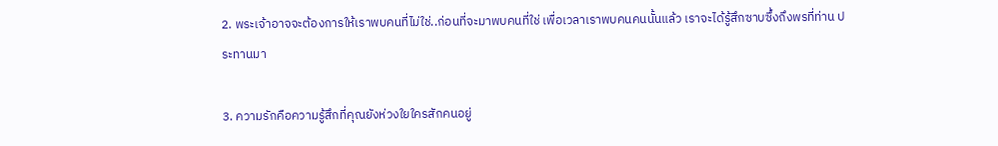2. พระเจ้าอาจจะต้องการให้เราพบคนที่ไม่ใช่..ก่อนที่จะมาพบคนที่ใช่ เพื่อเวลาเราพบคนคนนั้นแล้ว เราจะได้รู้สึกซาบซึ้งถึงพรที่ท่าน ประทานมา

3. ความรักคือความรู้สึกที่คุณยังห่วงใยใครสักคนอยู่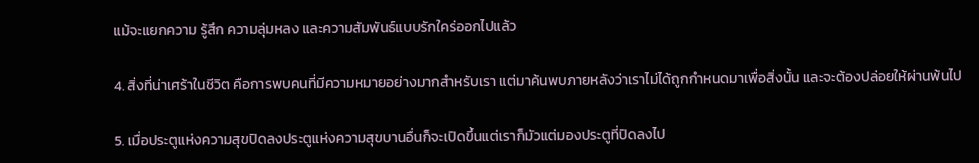แม้จะแยกความ รู้สึก ความลุ่มหลง และความสัมพันธ์แบบรักใคร่ออกไปแล้ว

4. สิ่งที่น่าเศร้าในชีวิต คือการพบคนที่มีความหมายอย่างมากสำหรับเรา แต่มาค้นพบภายหลังว่าเราไม่ได้ถูกกำหนดมาเพื่อสิ่งนั้น และจะต้องปล่อยให้ผ่านพ้นไป

5. เมื่อประตูแห่งความสุขปิดลงประตูแห่งความสุขบานอื่นก็จะเปิดขึ้นแต่เราก็มัวแต่มองประตูที่ปิดลงไป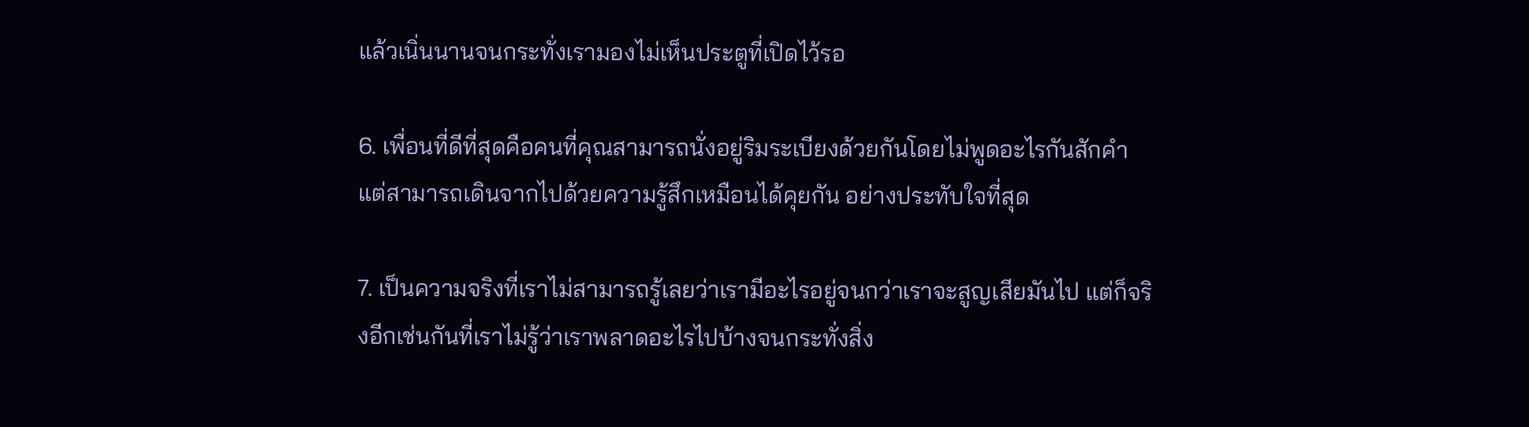แล้วเนิ่นนานจนกระทั่งเรามองไม่เห็นประตูที่เปิดไว้รอ

6. เพื่อนที่ดีที่สุดคือคนที่คุณสามารถนั่งอยู่ริมระเบียงด้วยกันโดยไม่พูดอะไรกันสักคำ แต่สามารถเดินจากไปด้วยความรู้สึกเหมือนได้คุยกัน อย่างประทับใจที่สุด

7. เป็นความจริงที่เราไม่สามารถรู้เลยว่าเรามีอะไรอยู่จนกว่าเราจะสูญเสียมันไป แต่ก็จริงอีกเช่นกันที่เราไม่รู้ว่าเราพลาดอะไรไปบ้างจนกระทั่งสิ่ง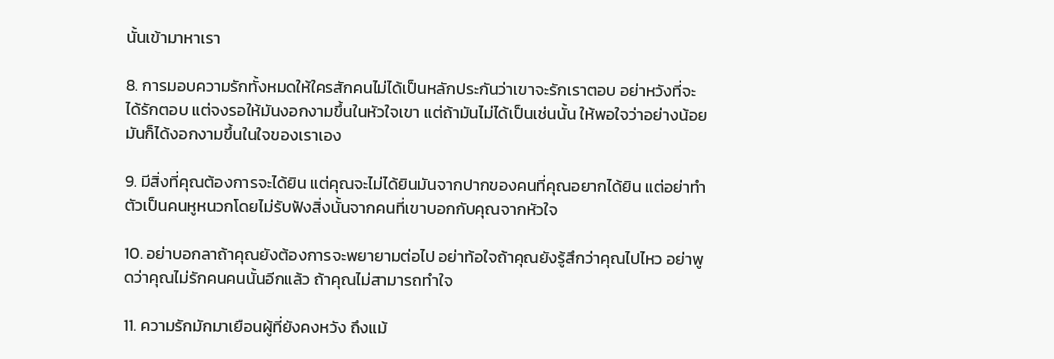นั้นเข้ามาหาเรา

8. การมอบความรักทั้งหมดให้ใครสักคนไม่ได้เป็นหลักประกันว่าเขาจะรักเราตอบ อย่าหวังที่จะได้รักตอบ แต่จงรอให้มันงอกงามขึ้นในหัวใจเขา แต่ถ้ามันไม่ได้เป็นเช่นนั้น ให้พอใจว่าอย่างน้อยมันก็ได้งอกงามขึ้นในใจของเราเอง

9. มีสิ่งที่คุณต้องการจะได้ยิน แต่คุณจะไม่ได้ยินมันจากปากของคนที่คุณอยากได้ยิน แต่อย่าทำตัวเป็นคนหูหนวกโดยไม่รับฟังสิ่งนั้นจากคนที่เขาบอกกับคุณจากหัวใจ

10. อย่าบอกลาถ้าคุณยังต้องการจะพยายามต่อไป อย่าท้อใจถ้าคุณยังรู้สึกว่าคุณไปไหว อย่าพูดว่าคุณไม่รักคนคนนั้นอีกแล้ว ถ้าคุณไม่สามารถทำใจ

11. ความรักมักมาเยือนผู้ที่ยังคงหวัง ถึงแม้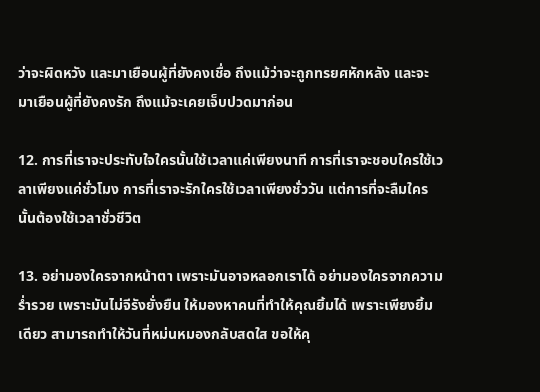ว่าจะผิดหวัง และมาเยือนผู้ที่ยังคงเชื่อ ถึงแม้ว่าจะถูกทรยศหักหลัง และจะมาเยือนผู้ที่ยังคงรัก ถึงแม้จะเคยเจ็บปวดมาก่อน

12. การที่เราจะประทับใจใครนั้นใช้เวลาแค่เพียงนาที การที่เราจะชอบใครใช้เวลาเพียงแค่ชั่วโมง การที่เราจะรักใครใช้เวลาเพียงชั่ววัน แต่การที่จะลืมใครนั้นต้องใช้เวลาชั่วชีวิต

13. อย่ามองใครจากหน้าตา เพราะมันอาจหลอกเราได้ อย่ามองใครจากความร่ำรวย เพราะมันไม่จีรังยั่งยืน ให้มองหาคนที่ทำให้คุณยิ้มได้ เพราะเพียงยิ้มเดียว สามารถทำให้วันที่หม่นหมองกลับสดใส ขอให้คุ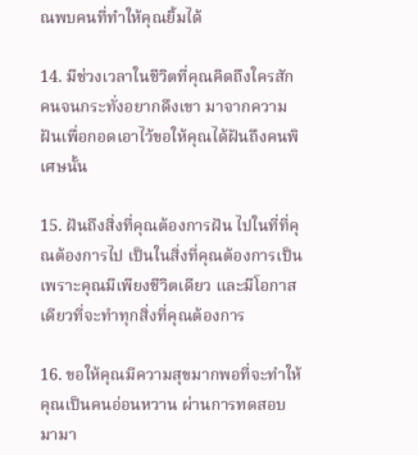ณพบคนที่ทำให้คุณยิ้มได้

14. มีช่วงเวลาในชีวิตที่คุณคิดถึงใครสักคนจนกระทั่งอยากดึงเขา มาจากความฝันเพื่อกอดเอาไว้ขอให้คุณได้ฝันถึงคนพิเศษนั้น

15. ฝันถึงสิ่งที่คุณต้องการฝัน ไปในที่ที่คุณต้องการไป เป็นในสิ่งที่คุณต้องการเป็น เพราะคุณมีเพียงชีวิตเดียว และมีโอกาสเดียวที่จะทำทุกสิ่งที่คุณต้องการ

16. ขอให้คุณมีความสุขมากพอที่จะทำให้คุณเป็นคนอ่อนหวาน ผ่านการทดสอบมามา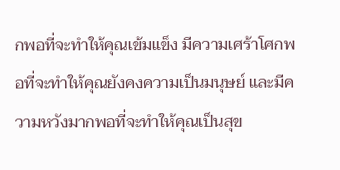กพอที่จะทำให้คุณเข้มแข็ง มีความเศร้าโศกพอที่จะทำให้คุณยังคงความเป็นมนุษย์ และมีความหวังมากพอที่จะทำให้คุณเป็นสุข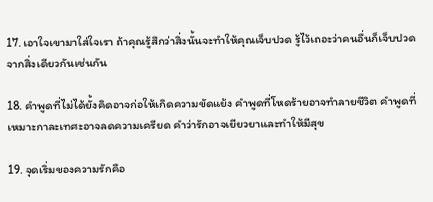17. เอาใจเขามาใส่ใจเรา ถ้าคุณรู้สึกว่าสิ่งนั้นจะทำให้คุณเจ็บปวด รู้ไว้เถอะว่าคนอื่นก็เจ็บปวดจากสิ่งเดียวกันเช่นกัน

18. คำพูดที่ไม่ได้ยั้งคิดอาจก่อให้เกิดความขัดแย้ง คำพูดที่โหดร้ายอาจทำลายชีวิต คำพูดที่เหมาะกาละเทศะอาจลดความเครียด คำว่ารักอาจเยียวยาและทำให้มีสุข

19. จุดเริ่มของความรักคือ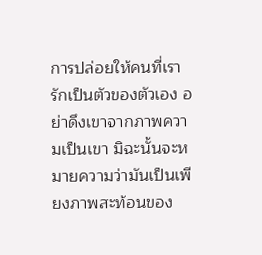การปล่อยให้คนที่เรารักเป็นตัวของตัวเอง อย่าดึงเขาจากภาพความเป็นเขา มิฉะนั้นจะหมายความว่ามันเป็นเพียงภาพสะท้อนของ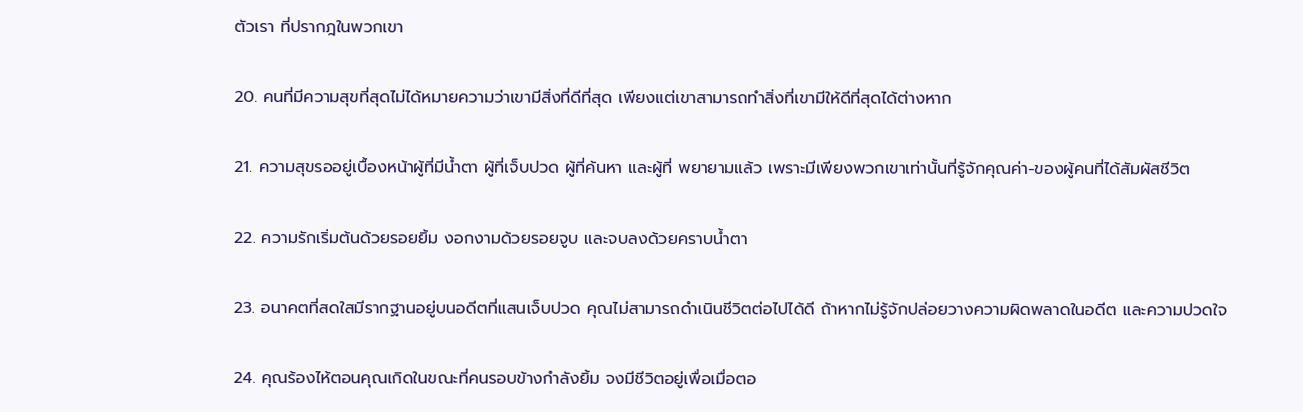ตัวเรา ที่ปรากฎในพวกเขา

20. คนที่มีความสุขที่สุดไม่ได้หมายความว่าเขามีสิ่งที่ดีที่สุด เพียงแต่เขาสามารถทำสิ่งที่เขามีให้ดีที่สุดได้ต่างหาก

21. ความสุขรออยู่เบื้องหน้าผู้ที่มีน้ำตา ผู้ที่เจ็บปวด ผู้ที่ค้นหา และผู้ที่ พยายามแล้ว เพราะมีเพียงพวกเขาเท่านั้นที่รู้จักคุณค่า-ของผู้คนที่ได้สัมผัสชีวิต

22. ความรักเริ่มต้นด้วยรอยยิ้ม งอกงามด้วยรอยจูบ และจบลงด้วยคราบน้ำตา

23. อนาคตที่สดใสมีรากฐานอยู่บนอดีตที่แสนเจ็บปวด คุณไม่สามารถดำเนินชีวิตต่อไปได้ดี ถ้าหากไม่รู้จักปล่อยวางความผิดพลาดในอดีต และความปวดใจ

24. คุณร้องไห้ตอนคุณเกิดในขณะที่คนรอบข้างกำลังยิ้ม จงมีชีวิตอยู่เพื่อเมื่อตอ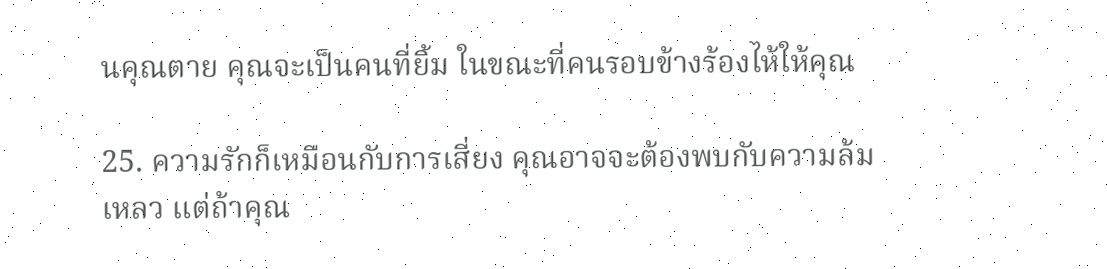นคุณตาย คุณจะเป็นคนที่ยิ้ม ในขณะที่คนรอบข้างร้องไห้ให้คุณ

25. ความรักก็เหมือนกับการเสี่ยง คุณอาจจะต้องพบกับความล้มเหลว แต่ถ้าคุณ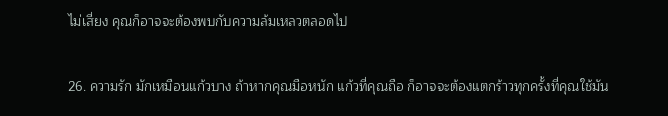ไม่เสี่ยง คุณก็อาจจะต้องพบกับความล้มเหลวตลอดไป

26. ความรัก มักเหมือนแก้วบาง ถ้าหากคุณมือหนัก แก้วที่คุณถือ ก็อาจจะต้องแตกร้าวทุกครั้งที่คุณใช้มัน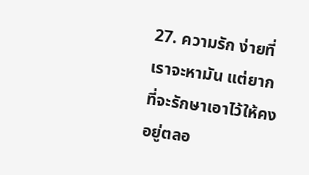27. ความรัก ง่ายที่เราจะหามัน แต่ยากที่จะรักษาเอาไว้ให้คงอยู่ตลอ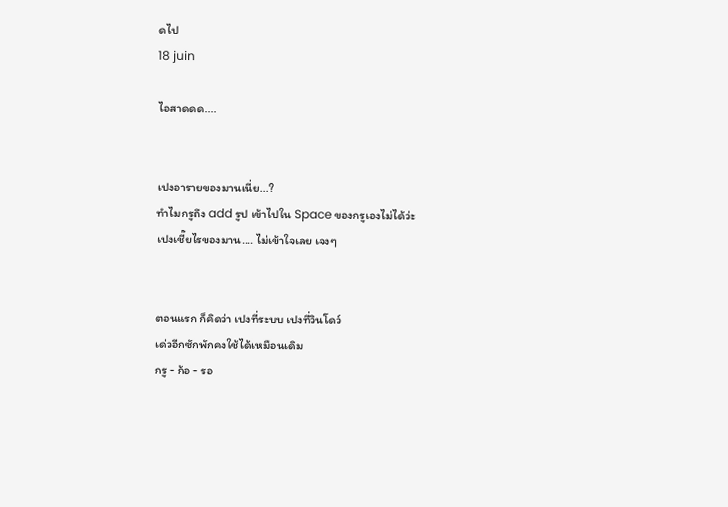ดไป
18 juin

ไอสาดดด....


เปงอารายของมานเนี่ย...?
ทำไมกรูถึง add รูป เข้าไปใน Space ของกรูเองไม่ได้ว่ะ
เปงเชี๊ยไรของมาน.... ไม่เข้าใจเลย เจงๆ


ตอนแรก ก็คิดว่า เปงที่ระบบ เปงที่วินโดว์
เด่วอีกซักพักคงใช้ได้เหมือนเดิม
กรู - ก้อ - รอ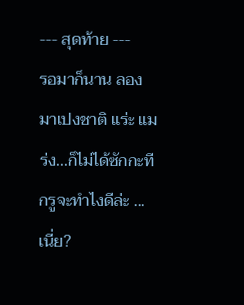--- สุดท้าย ---
รอมาก็นาน ลองมาเปงชาติ แร่ะ แมร่ง...ก็ไม่ได้ซักกะที
กรูจะทำไงดีล่ะ ...เนี่ย?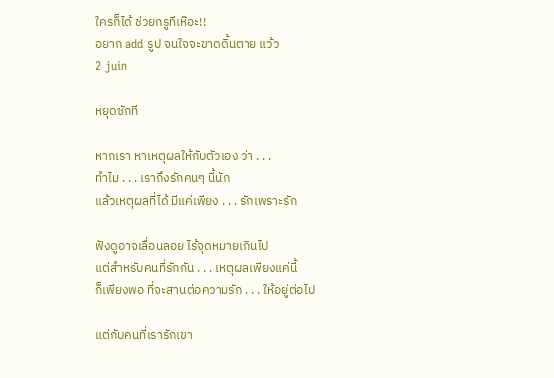ใครก็ได้ ช่วยกรูทีเห๊อะ!!
อยาก add รูป จนใจจะขาดดิ้นตาย แว้ว
2 juin

หยุดซักที

หากเรา หาเหตุผลให้กับตัวเอง ว่า . . .
ทำไม . . . เราถึงรักคนๆ นี้นัก
แล้วเหตุผลที่ได้ มีแค่เพียง . . . รักเพราะรัก

ฟังดูอาจเลื่อนลอย ไร้จุดหมายเกินไป
แต่สำหรับคนที่รักกัน . . . เหตุผลเพียงแค่นี้
ก็เพียงพอ ที่จะสานต่อความรัก . . . ให้อยู่ต่อไป

แต่กับคนที่เรารักเขา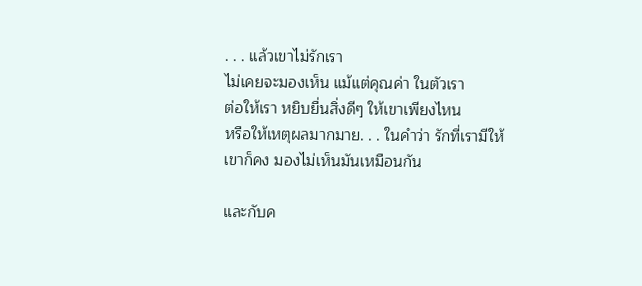. . . แล้วเขาไม่รักเรา
ไม่เคยจะมองเห็น แม้แต่คุณค่า ในตัวเรา
ต่อให้เรา หยิบยื่นสิ่งดีๆ ให้เขาเพียงไหน
หรือให้เหตุผลมากมาย. . . ในคำว่า รักที่เรามีให้
เขาก็คง มองไม่เห็นมันเหมือนกัน

และกับค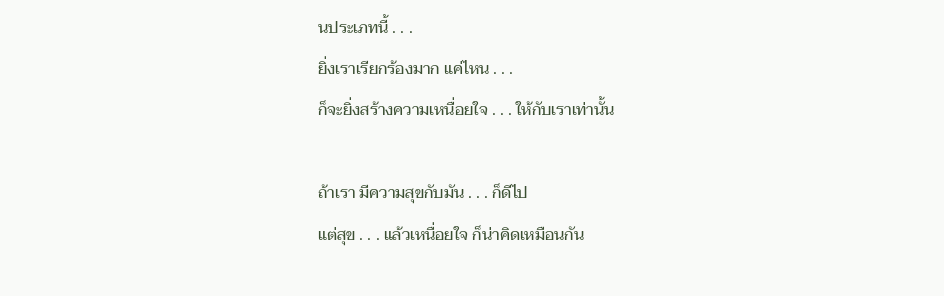นประเภทนี้ . . .
ยิ่งเราเรียกร้องมาก แค่ไหน . . .
ก็จะยิ่งสร้างความเหนื่อยใจ . . . ให้กับเราเท่านั้น

ถ้าเรา มีความสุขกับมัน . . . ก็ดีไป
แต่สุข . . . แล้วเหนื่อยใจ ก็น่าคิดเหมือนกัน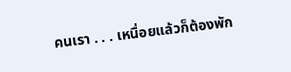คนเรา . . . เหนื่อยแล้วก็ต้องพัก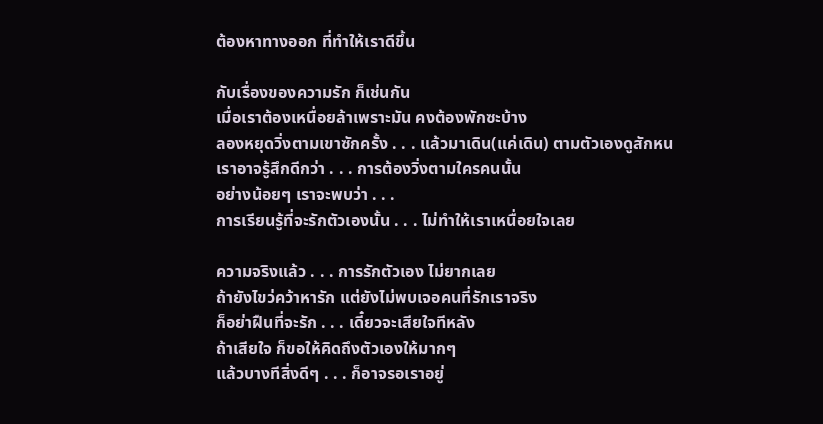ต้องหาทางออก ที่ทำให้เราดีขึ้น

กับเรื่องของความรัก ก็เช่นกัน
เมื่อเราต้องเหนื่อยล้าเพราะมัน คงต้องพักซะบ้าง
ลองหยุดวิ่งตามเขาซักครั้ง . . . แล้วมาเดิน(แค่เดิน) ตามตัวเองดูสักหน
เราอาจรู้สึกดีกว่า . . . การต้องวิ่งตามใครคนนั้น
อย่างน้อยๆ เราจะพบว่า . . .
การเรียนรู้ที่จะรักตัวเองนั้น . . . ไม่ทำให้เราเหนื่อยใจเลย

ความจริงแล้ว . . . การรักตัวเอง ไม่ยากเลย
ถ้ายังไขว่คว้าหารัก แต่ยังไม่พบเจอคนที่รักเราจริง
ก็อย่าฝืนที่จะรัก . . . เดี๋ยวจะเสียใจทีหลัง
ถ้าเสียใจ ก็ขอให้คิดถึงตัวเองให้มากๆ
แล้วบางทีสิ่งดีๆ . . . ก็อาจรอเราอยู่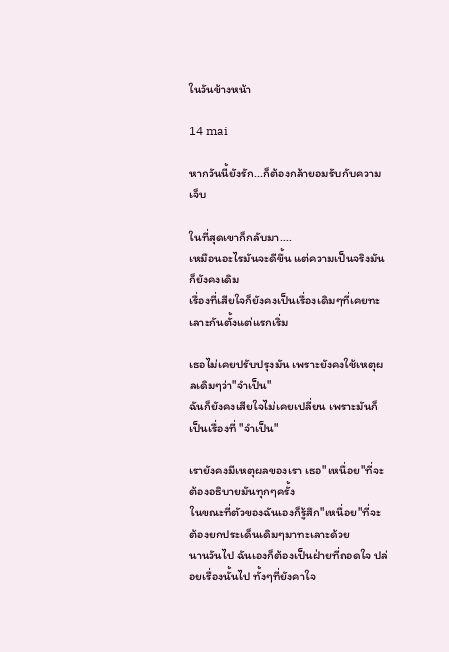ในวันข้างหน้า

14 mai

หากวันนี้ยังรัก...ก็ต้องกล้ายอมรับกับความเจ็บ

ในที่สุดเขาก็กลับมา....
เหมือนอะไรมันจะดีขึ้น แต่ความเป็นจริงมันก็ยังคงเดิม
เรื่องที่เสียใจก็ยังคงเป็นเรื่องเดิมๆที่เคยทะเลาะกันตั้งแต่แรกเริ่ม

เธอไม่เคยปรับปรุงมัน เพราะยังคงใช้เหตุผลเดิมๆว่า"จำเป็น"
ฉันก็ยังคงเสียใจไม่เคยเปลี่ยน เพราะมันก็เป็นเรื่องที่ "จำเป็น"

เรายังคงมีเหตุผลของเรา เธอ"เหนื่อย"ที่จะต้องอธิบายมันทุกๆครั้ง
ในขณะที่ตัวของฉันเองก็รู้สึก"เหนื่อย"ที่จะต้องยกประเด็นเดิมๆมาทะเลาะด้วย
นานวันไป ฉันเองก็ต้องเป็นฝ่ายที่ถอดใจ ปล่อยเรื่องนั้นไป ทั้งๆที่ยังคาใจ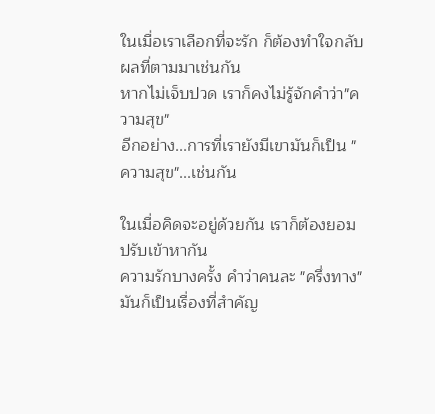ในเมื่อเราเลือกที่จะรัก ก็ต้องทำใจกลับผลที่ตามมาเช่นกัน
หากไม่เจ็บปวด เราก็คงไม่รู้จักคำว่า"ความสุข"
อีกอย่าง...การที่เรายังมีเขามันก็เป็น "ความสุข"...เช่นกัน

ในเมื่อคิดจะอยู่ด้วยกัน เราก็ต้องยอมปรับเข้าหากัน
ความรักบางครั้ง คำว่าคนละ "ครึ่งทาง"มันก็เป็นเรื่องที่สำคัญ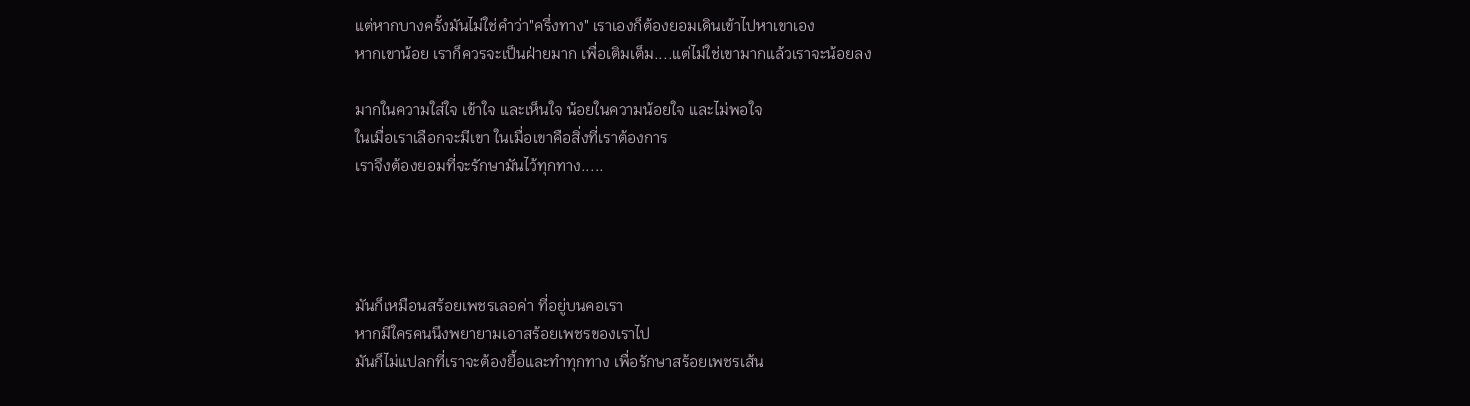แต่หากบางครั้งมันไม่ใช่คำว่า"ครึ่งทาง" เราเองก็ต้องยอมเดินเข้าไปหาเขาเอง
หากเขาน้อย เราก็ควรจะเป็นฝ่ายมาก เพื่อเติมเต็ม....แต่ไม่ใช่เขามากแล้วเราจะน้อยลง

มากในความใส่ใจ เข้าใจ และเห็นใจ น้อยในความน้อยใจ และไม่พอใจ
ในเมื่อเราเลือกจะมีเขา ในเมื่อเขาคือสิ่งที่เราต้องการ
เราจึงต้องยอมที่จะรักษามันไว้ทุกทาง.....




มันก็เหมือนสร้อยเพชรเลอค่า ที่อยู่บนคอเรา
หากมีใครคนนึงพยายามเอาสร้อยเพชรของเราไป
มันก็ไม่แปลกที่เราจะต้องยื้อและทำทุกทาง เพื่อรักษาสร้อยเพชรเส้น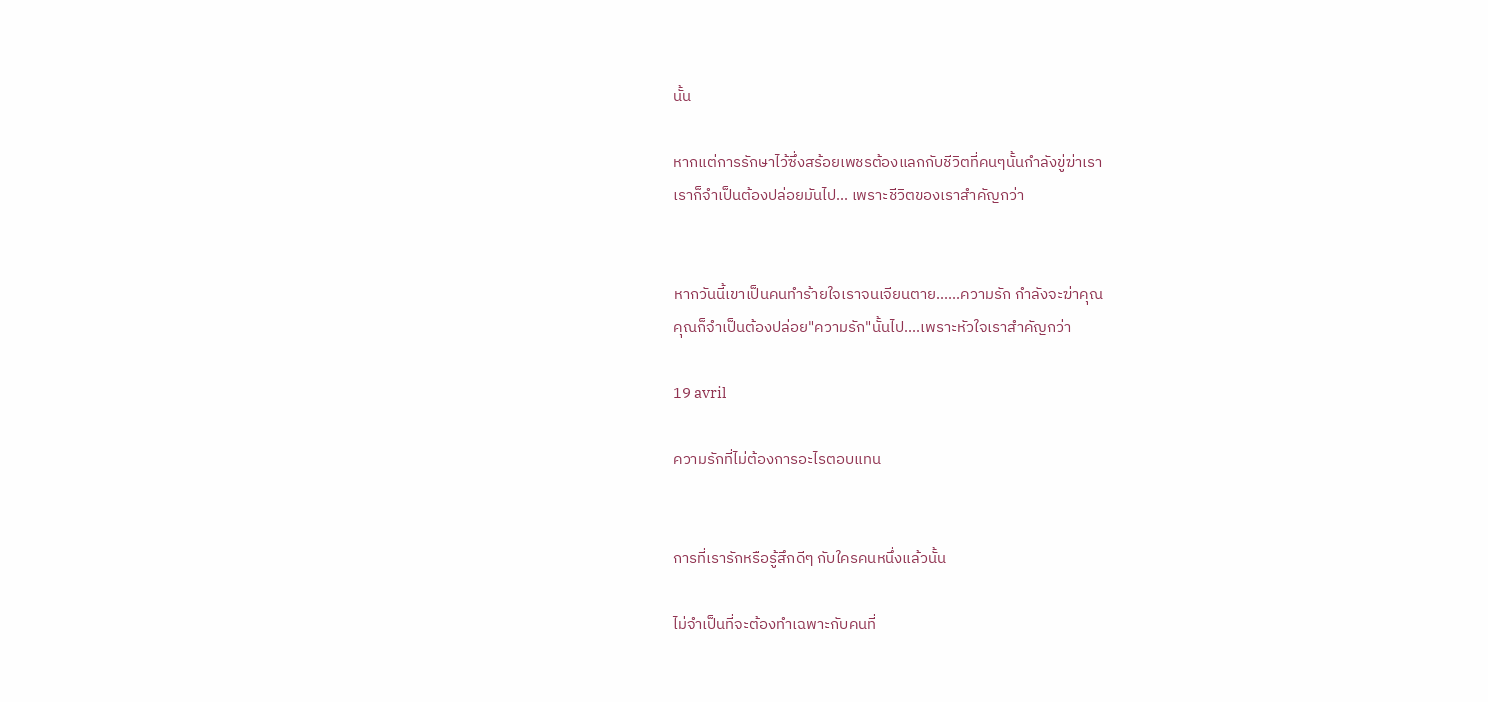นั้น

หากแต่การรักษาไว้ซึ่งสร้อยเพชรต้องแลกกับชีวิตที่คนๆนั้นกำลังขู่ฆ่าเรา
เราก็จำเป็นต้องปล่อยมันไป... เพราะชีวิตของเราสำคัญกว่า


หากวันนี้เขาเป็นคนทำร้ายใจเราจนเจียนตาย......ความรัก กำลังจะฆ่าคุณ
คุณก็จำเป็นต้องปล่อย"ความรัก"นั้นไป....เพราะหัวใจเราสำคัญกว่า

19 avril

ความรักที่ไม่ต้องการอะไรตอบแทน


การที่เรารักหรือรู้สึกดีๆ กับใครคนหนึ่งแล้วนั้น

ไม่จำเป็นที่จะต้องทำเฉพาะกับคนที่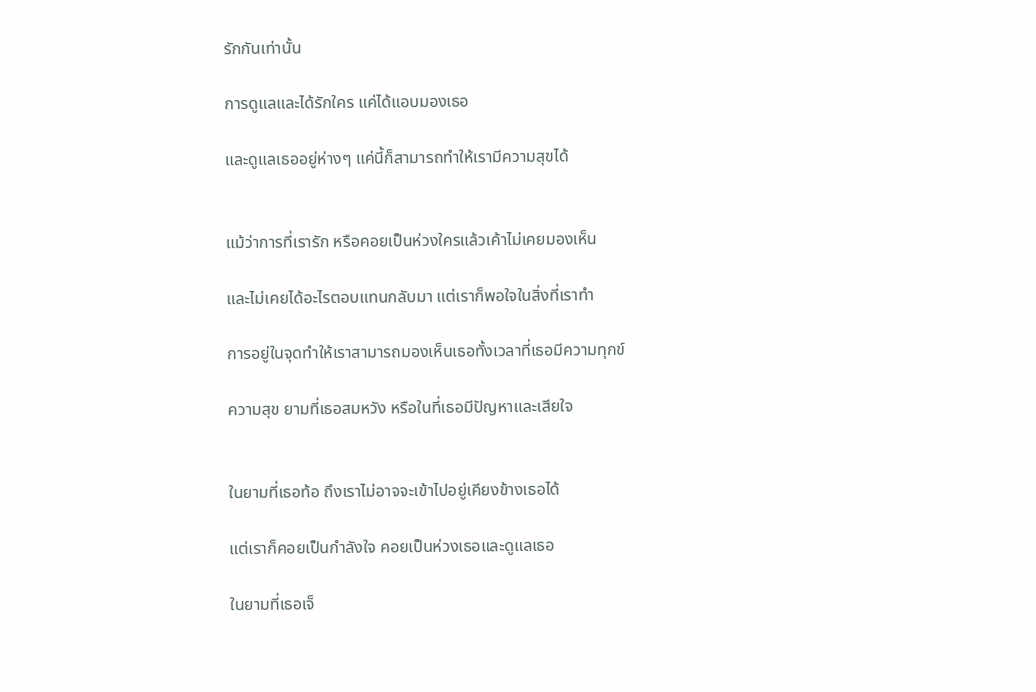รักกันเท่านั้น

การดูแลและได้รักใคร แค่ได้แอบมองเธอ

และดูแลเธออยู่ห่างๆ แค่นี้ก็สามารถทำให้เรามีความสุขได้


แม้ว่าการที่เรารัก หรือคอยเป็นห่วงใครแล้วเค้าไม่เคยมองเห็น

และไม่เคยได้อะไรตอบแทนกลับมา แต่เราก็พอใจในสิ่งที่เราทำ

การอยู่ในจุดทำให้เราสามารถมองเห็นเธอทั้งเวลาที่เธอมีความทุกข์

ความสุข ยามที่เธอสมหวัง หรือในที่เธอมีปัญหาและเสียใจ


ในยามที่เธอท้อ ถึงเราไม่อาจจะเข้าไปอยู่เคียงข้างเธอได้

แต่เราก็คอยเป็นกำลังใจ คอยเป็นห่วงเธอและดูแลเธอ

ในยามที่เธอเจ็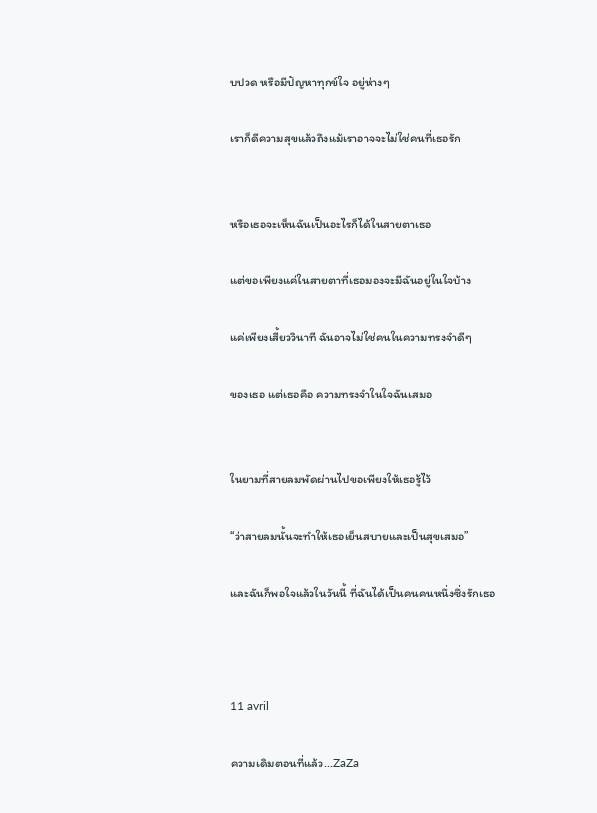บปวด หรือมีปัญหาทุกข์ใจ อยู่ห่างๆ

เราก็ดีความสุขแล้วถึงแม้เราอาจจะไม่ใช่คนที่เธอรัก


หรือเธอจะเห็นฉันเป็นอะไรก็ได้ในสายตาเธอ

แต่ขอเพียงแค่ในสายตาที่เธอมองจะมีฉันอยู่ในใจบ้าง

แค่เพียงเสี้ยววินาที ฉันอาจไม่ใช่คนในความทรงจำดีๆ

ของเธอ แต่เธอคือ ความทรงจำในใจฉันเสมอ


ในยามที่สายลมพัดผ่านไปขอเพียงให้เธอรู้ไว้

“ว่าสายลมนั้นจะทำให้เธอเย็นสบายและเป็นสุขเสมอ”

และฉันก็พอใจแล้วในวันนี้ ที่ฉันได้เป็นคนคนหนึ่งซึ่งรักเธอ



11 avril

ความเดิมตอนที่แล้ว...ZaZa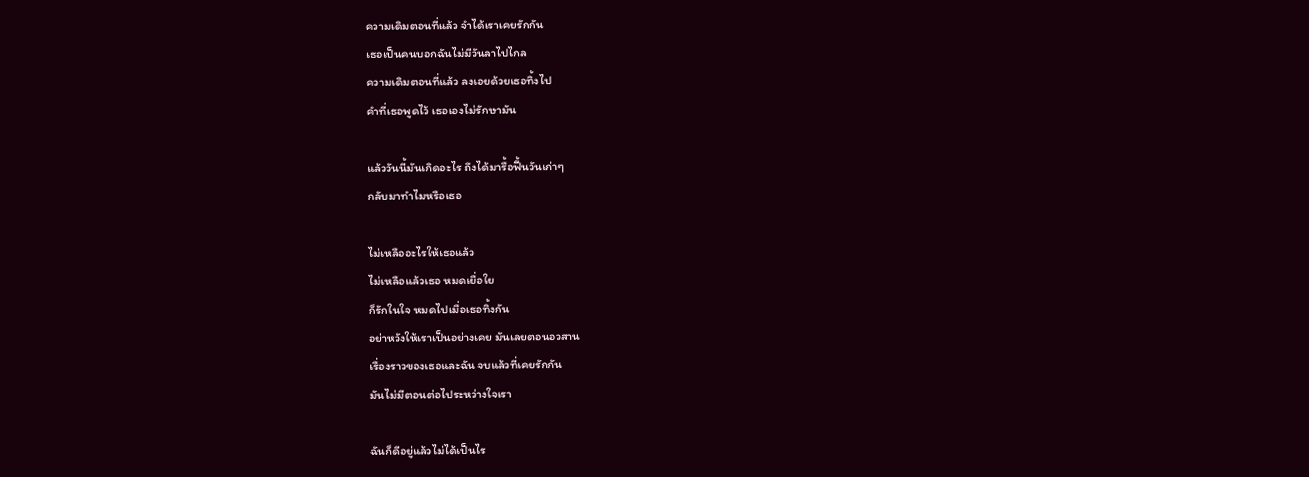ความเดิมตอนที่แล้ว จำได้เราเคยรักกัน
เธอเป็นคนบอกฉันไม่มีวันลาไปไกล
ความเดิมตอนที่แล้ว ลงเอยด้วยเธอทิ้งไป
คำที่เธอพูดไว้ เธอเองไม่รักษามัน

แล้ววันนี้มันเกิดอะไร ถึงได้มารื้อฟื้นวันเก่าๆ
กลับมาทำไมหรือเธอ

ไม่เหลืออะไรให้เธอแล้ว
ไม่เหลือแล้วเธอ หมดเยื่อใย
ก็รักในใจ หมดไปเมื่อเธอทิ้งกัน
อย่าหวังให้เราเป็นอย่างเคย มันเลยตอนอวสาน
เรื่องราวของเธอและฉัน จบแล้วที่เคยรักกัน
มันไม่มีตอนต่อไประหว่างใจเรา

ฉันก็ดีอยู่แล้วไม่ได้เป็นไร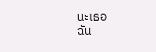นะเธอ
ฉัน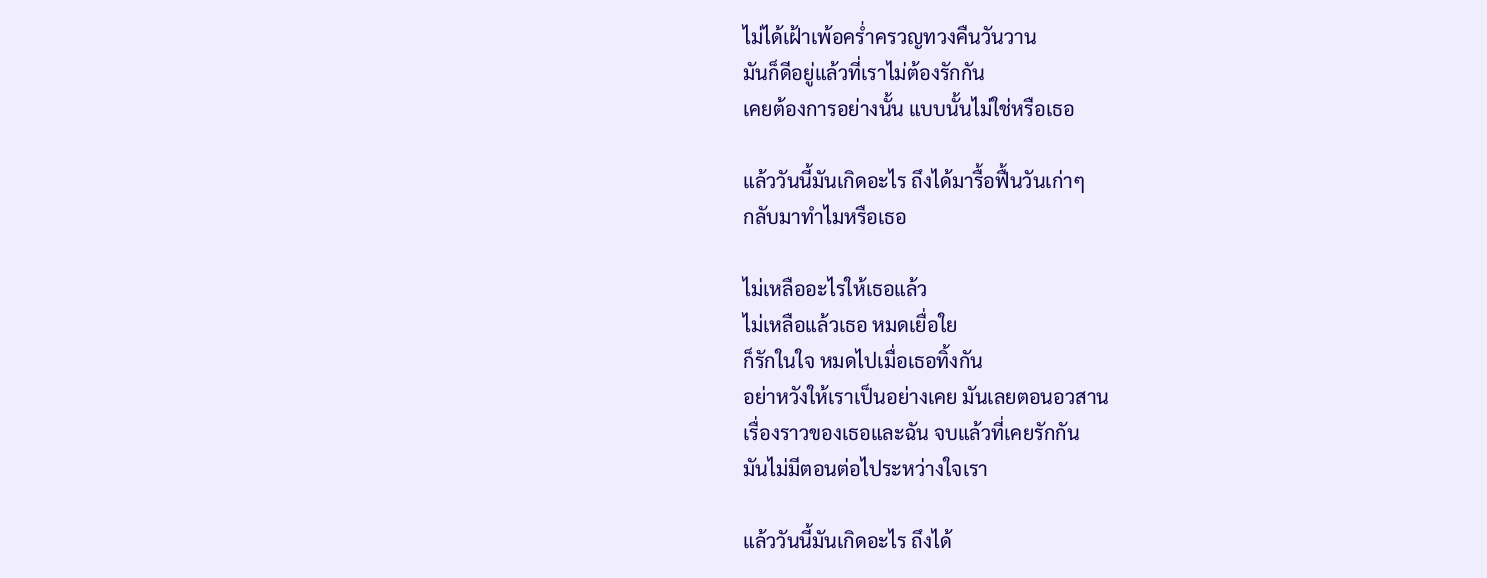ไม่ได้เฝ้าเพ้อคร่ำครวญทวงคืนวันวาน
มันก็ดีอยู่แล้วที่เราไม่ต้องรักกัน
เคยต้องการอย่างนั้น แบบนั้นไม่ใช่หรือเธอ

แล้ววันนี้มันเกิดอะไร ถึงได้มารื้อฟื้นวันเก่าๆ
กลับมาทำไมหรือเธอ

ไม่เหลืออะไรให้เธอแล้ว
ไม่เหลือแล้วเธอ หมดเยื่อใย
ก็รักในใจ หมดไปเมื่อเธอทิ้งกัน
อย่าหวังให้เราเป็นอย่างเคย มันเลยตอนอวสาน
เรื่องราวของเธอและฉัน จบแล้วที่เคยรักกัน
มันไม่มีตอนต่อไประหว่างใจเรา

แล้ววันนี้มันเกิดอะไร ถึงได้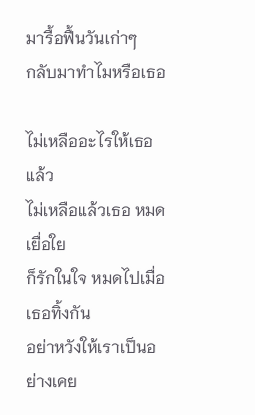มารื้อฟื้นวันเก่าๆ
กลับมาทำไมหรือเธอ

ไม่เหลืออะไรให้เธอแล้ว
ไม่เหลือแล้วเธอ หมดเยื่อใย
ก็รักในใจ หมดไปเมื่อเธอทิ้งกัน
อย่าหวังให้เราเป็นอย่างเคย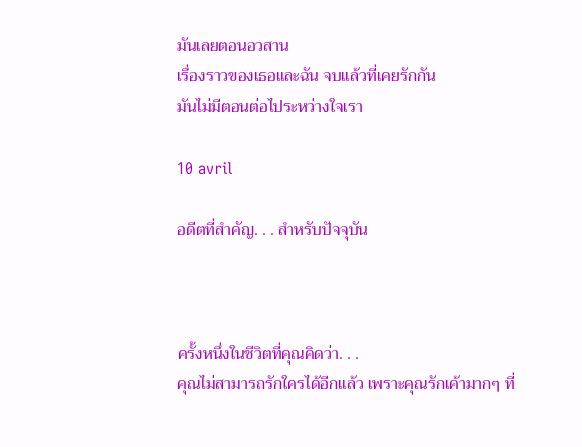มันเลยตอนอวสาน
เรื่องราวของเธอและฉัน จบแล้วที่เคยรักกัน
มันไม่มีตอนต่อไประหว่างใจเรา

10 avril

อดีตที่สำคัญ. . . สำหรับปัจจุบัน



ครั้งหนึ่งในชีวิตที่คุณคิดว่า. . .
คุณไม่สามารถรักใครได้อีกแล้ว เพราะคุณรักเค้ามากๆ ที่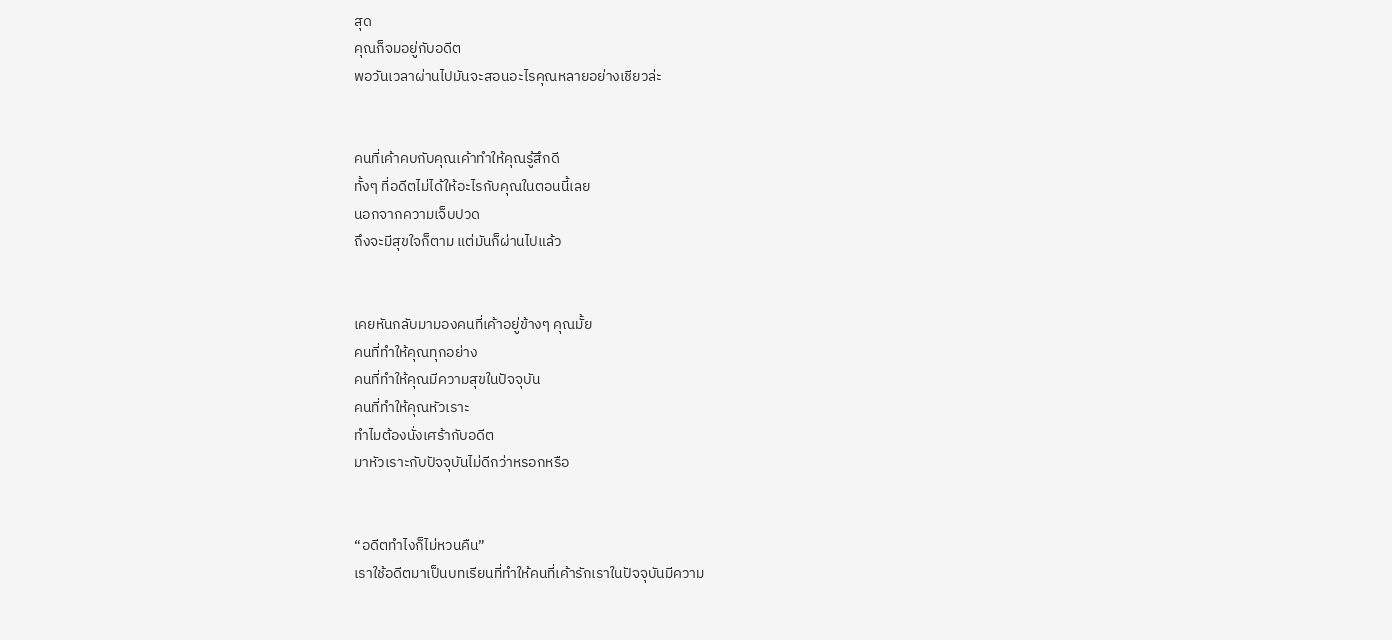สุด
คุณก็จมอยู่กับอดีต
พอวันเวลาผ่านไปมันจะสอนอะไรคุณหลายอย่างเชียวล่ะ


คนที่เค้าคบกับคุณเค้าทำให้คุณรู้สึกดี
ทั้งๆ ที่อดีตไม่ได้ให้อะไรกับคุณในตอนนี้เลย
นอกจากความเจ็บปวด
ถึงจะมีสุขใจก็ตาม แต่มันก็ผ่านไปแล้ว


เคยหันกลับมามองคนที่เค้าอยู่ข้างๆ คุณมั้ย
คนที่ทำให้คุณทุกอย่าง
คนที่ทำให้คุณมีความสุขในปัจจุบัน
คนที่ทำให้คุณหัวเราะ
ทำไมต้องนั่งเศร้ากับอดีต
มาหัวเราะกับปัจจุบันไม่ดีกว่าหรอกหรือ


“อดีตทำไงก็ไม่หวนคืน”
เราใช้อดีตมาเป็นบทเรียนที่ทำให้คนที่เค้ารักเราในปัจจุบันมีความ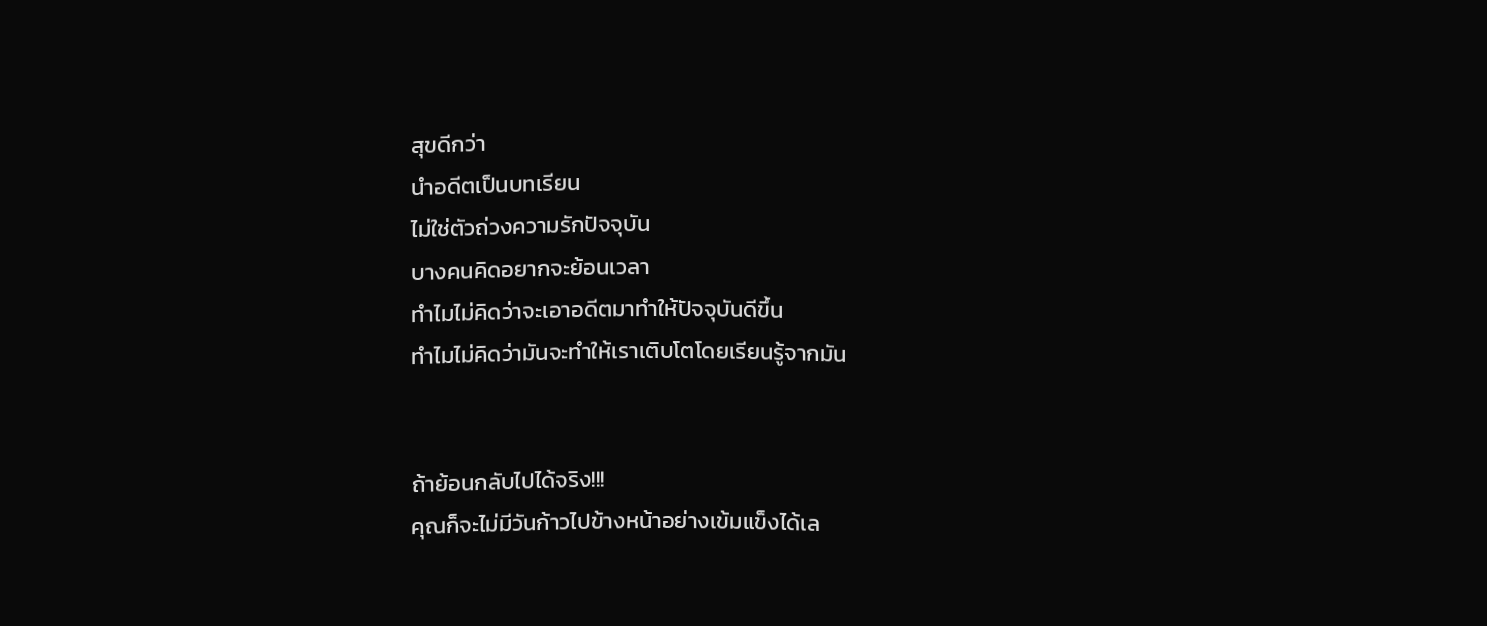สุขดีกว่า
นำอดีตเป็นบทเรียน
ไม่ใช่ตัวถ่วงความรักปัจจุบัน
บางคนคิดอยากจะย้อนเวลา
ทำไมไม่คิดว่าจะเอาอดีตมาทำให้ปัจจุบันดีขึ้น
ทำไมไม่คิดว่ามันจะทำให้เราเติบโตโดยเรียนรู้จากมัน


ถ้าย้อนกลับไปได้จริง!!!
คุณก็จะไม่มีวันก้าวไปข้างหน้าอย่างเข้มแข็งได้เล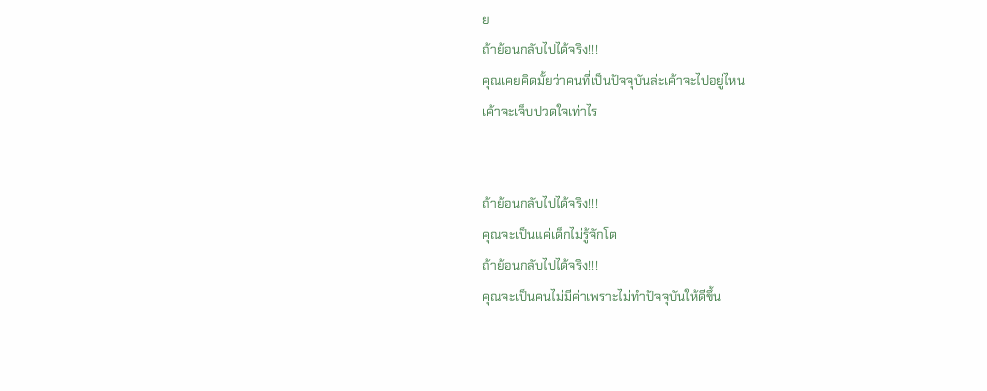ย
ถ้าย้อนกลับไปได้จริง!!!
คุณเคยคิดมั้ยว่าคนที่เป็นปัจจุบันล่ะเค้าจะไปอยู่ไหน
เค้าจะเจ็บปวดใจเท่าไร


ถ้าย้อนกลับไปได้จริง!!!
คุณจะเป็นแค่เด็กไม่รู้จักโต
ถ้าย้อนกลับไปได้จริง!!!
คุณจะเป็นคนไม่มีค่าเพราะไม่ทำปัจจุบันให้ดีขึ้น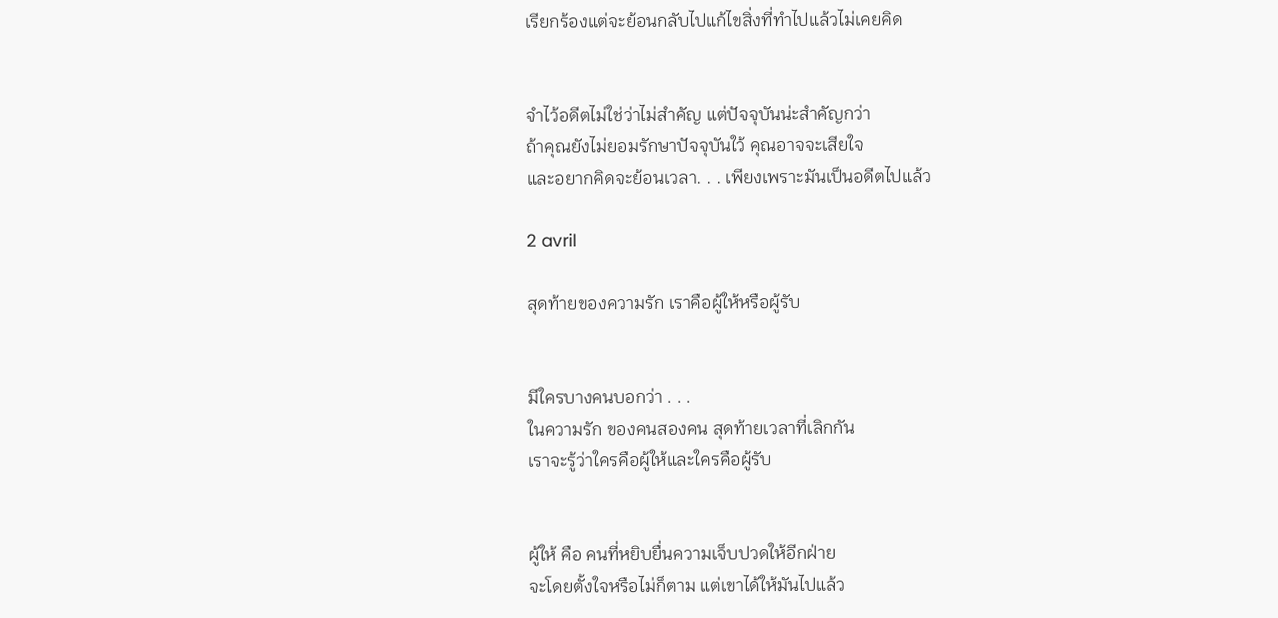เรียกร้องแต่จะย้อนกลับไปแก้ไขสิ่งที่ทำไปแล้วไม่เคยคิด


จำไว้อดีตไม่ใช่ว่าไม่สำคัญ แต่ปัจจุบันน่ะสำคัญกว่า
ถ้าคุณยังไม่ยอมรักษาปัจจุบันใว้ คุณอาจจะเสียใจ
และอยากคิดจะย้อนเวลา. . . เพียงเพราะมันเป็นอดีตไปแล้ว

2 avril

สุดท้ายของความรัก เราคือผู้ให้หรือผู้รับ


มีใครบางคนบอกว่า . . .
ในความรัก ของคนสองคน สุดท้ายเวลาที่เลิกกัน
เราจะรู้ว่าใครคือผู้ให้และใครคือผู้รับ


ผู้ให้ คือ คนที่หยิบยื่นความเจ็บปวดให้อีกฝ่าย
จะโดยตั้งใจหรือไม่ก็ตาม แต่เขาได้ให้มันไปแล้ว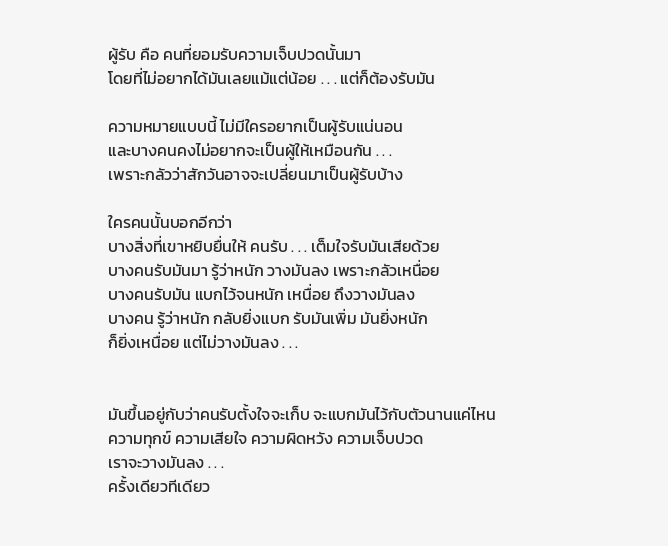ผู้รับ คือ คนที่ยอมรับความเจ็บปวดนั้นมา
โดยที่ไม่อยากได้มันเลยแม้แต่น้อย . . . แต่ก็ต้องรับมัน

ความหมายแบบนี้ ไม่มีใครอยากเป็นผู้รับแน่นอน
และบางคนคงไม่อยากจะเป็นผู้ให้เหมือนกัน . . .
เพราะกลัวว่าสักวันอาจจะเปลี่ยนมาเป็นผู้รับบ้าง

ใครคนนั้นบอกอีกว่า
บางสิ่งที่เขาหยิบยื่นให้ คนรับ . . . เต็มใจรับมันเสียด้วย
บางคนรับมันมา รู้ว่าหนัก วางมันลง เพราะกลัวเหนื่อย
บางคนรับมัน แบกไว้จนหนัก เหนื่อย ถึงวางมันลง
บางคน รู้ว่าหนัก กลับยิ่งแบก รับมันเพิ่ม มันยิ่งหนัก
ก็ยิ่งเหนื่อย แต่ไม่วางมันลง . . .


มันขึ้นอยู่กับว่าคนรับตั้งใจจะเก็บ จะแบกมันไว้กับตัวนานแค่ไหน
ความทุกข์ ความเสียใจ ความผิดหวัง ความเจ็บปวด
เราจะวางมันลง . . .
ครั้งเดียวทีเดียว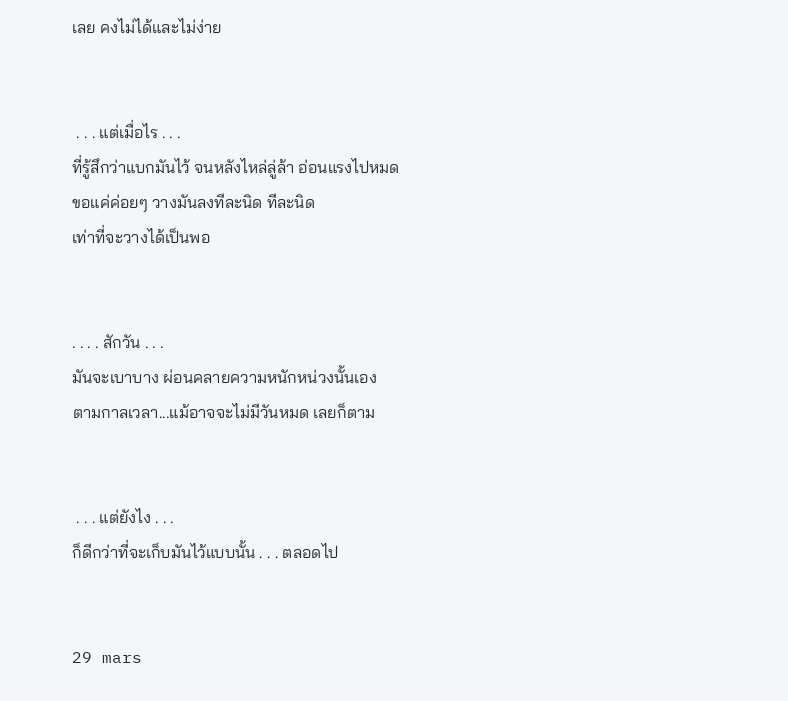เลย คงไม่ได้และไม่ง่าย


 . . . แต่เมื่อไร . . .
ที่รู้สึกว่าแบกมันไว้ จนหลังไหล่ลู่ล้า อ่อนแรงไปหมด
ขอแค่ค่อยๆ วางมันลงทีละนิด ทีละนิด
เท่าที่จะวางได้เป็นพอ


. . . . สักวัน . . .
มันจะเบาบาง ผ่อนคลายความหนักหน่วงนั้นเอง
ตามกาลเวลา...แม้อาจจะไม่มีวันหมด เลยก็ตาม


 . . . แต่ยังไง . . .
ก็ดีกว่าที่จะเก็บมันไว้แบบนั้น . . . ตลอดไป


29 mars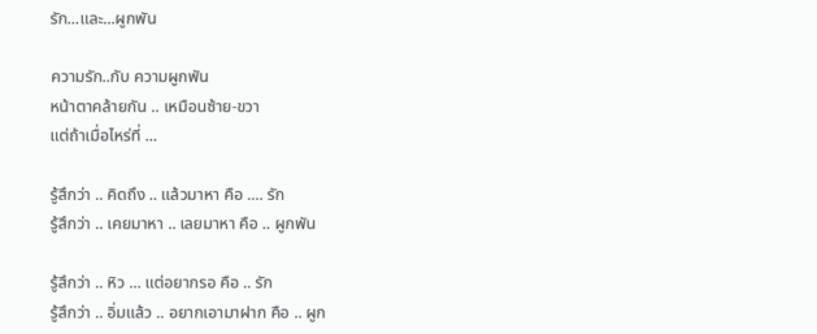รัก...และ...ผูกพัน

ความรัก..กับ ความผูกพัน
หน้าตาคล้ายกัน .. เหมือนซ้าย-ขวา
แต่ถ้าเมื่อไหร่ที่ ...

รู้สึกว่า .. คิดถึง .. แล้วมาหา คือ .... รัก
รู้สึกว่า .. เคยมาหา .. เลยมาหา คือ .. ผูกพัน

รู้สึกว่า .. หิว ... แต่อยากรอ คือ .. รัก
รู้สึกว่า .. อิ่มแล้ว .. อยากเอามาฝาก คือ .. ผูก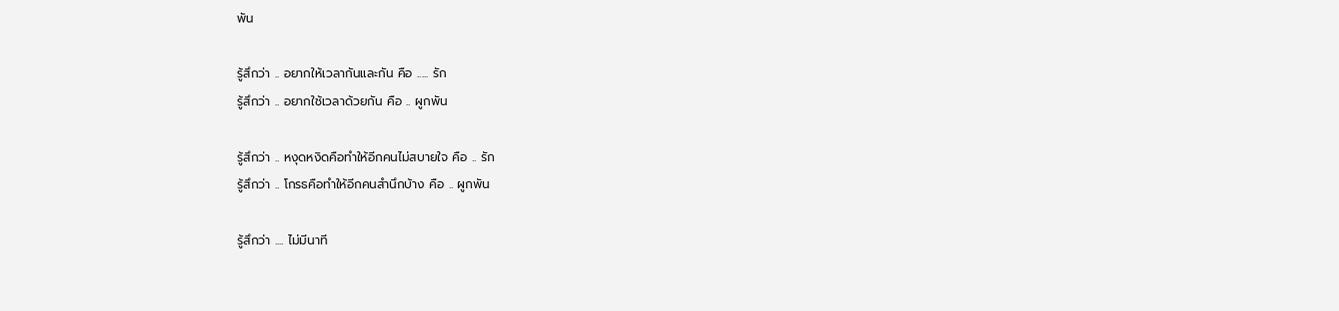พัน

รู้สึกว่า .. อยากให้เวลากันและกัน คือ ..... รัก
รู้สึกว่า .. อยากใช้เวลาด้วยกัน คือ .. ผูกพัน

รู้สึกว่า .. หงุดหงิดคือทำให้อีกคนไม่สบายใจ คือ .. รัก
รู้สึกว่า .. โกรธคือทำให้อีกคนสำนึกบ้าง คือ .. ผูกพัน

รู้สึกว่า .... ไม่มีนาที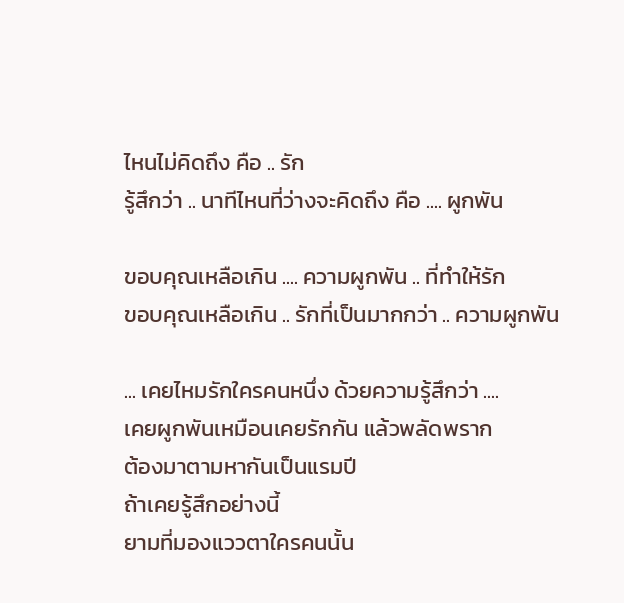ไหนไม่คิดถึง คือ .. รัก
รู้สึกว่า .. นาทีไหนที่ว่างจะคิดถึง คือ .... ผูกพัน

ขอบคุณเหลือเกิน .... ความผูกพัน .. ที่ทำให้รัก
ขอบคุณเหลือเกิน .. รักที่เป็นมากกว่า .. ความผูกพัน

... เคยไหมรักใครคนหนึ่ง ด้วยความรู้สึกว่า ....
เคยผูกพันเหมือนเคยรักกัน แล้วพลัดพราก
ต้องมาตามหากันเป็นแรมปี
ถ้าเคยรู้สึกอย่างนี้
ยามที่มองแววตาใครคนนั้น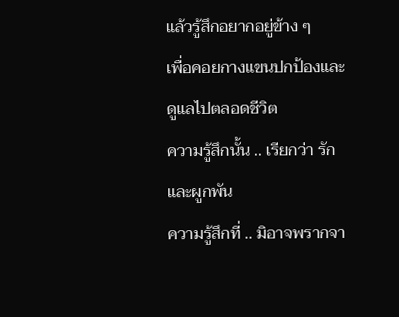แล้วรู้สึกอยากอยู่ข้าง ๆ
เพื่อคอยกางแขนปกป้องและดูแลไปตลอดชีวิต
ความรู้สึกนั้น .. เรียกว่า รักและผูกพัน
ความรู้สึกที่ .. มิอาจพรากจา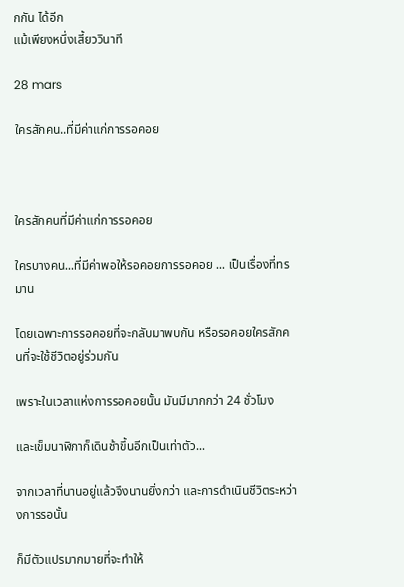กกัน ได้อีก
แม้เพียงหนึ่งเสี้ยววินาที

28 mars

ใครสักคน..ที่มีค่าแก่การรอคอย



ใครสักคนที่มีค่าแก่การรอคอย

ใครบางคน...ที่มีค่าพอให้รอคอยการรอคอย ... เป็นเรื่องที่ทรมาน

โดยเฉพาะการรอคอยที่จะกลับมาพบกัน หรือรอคอยใครสักคนที่จะใช้ชีวิตอยู่ร่วมกัน

เพราะในเวลาแห่งการรอคอยนั้น มันมีมากกว่า 24 ชั่วโมง

และเข็มนาฬิกาก็เดินช้าขึ้นอีกเป็นเท่าตัว...

จากเวลาที่นานอยู่แล้วจึงนานยิ่งกว่า และการดำเนินชีวิตระหว่างการรอนั้น

ก็มีตัวแปรมากมายที่จะทำให้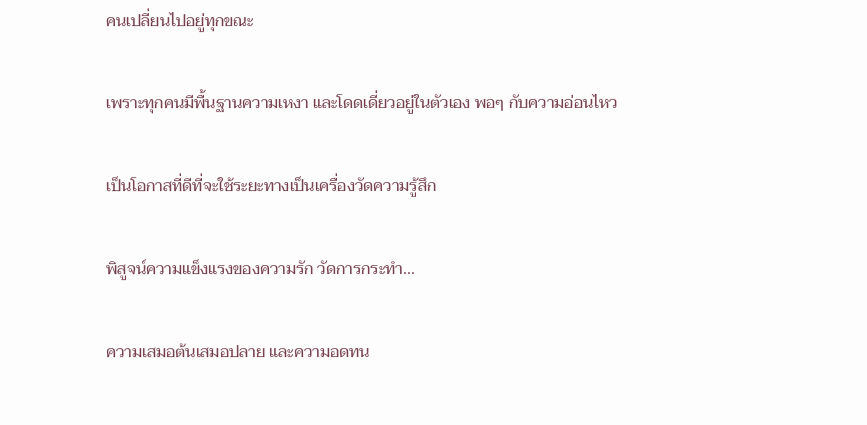คนเปลี่ยนไปอยู่ทุกขณะ

เพราะทุกคนมีพื้นฐานความเหงา และโดดเดี่ยวอยู่ในตัวเอง พอๆ กับความอ่อนไหว

เป็นโอกาสที่ดีที่จะใช้ระยะทางเป็นเครื่องวัดความรู้สึก

พิสูจน์ความแข็งแรงของความรัก วัดการกระทำ...

ความเสมอต้นเสมอปลาย และความอดทน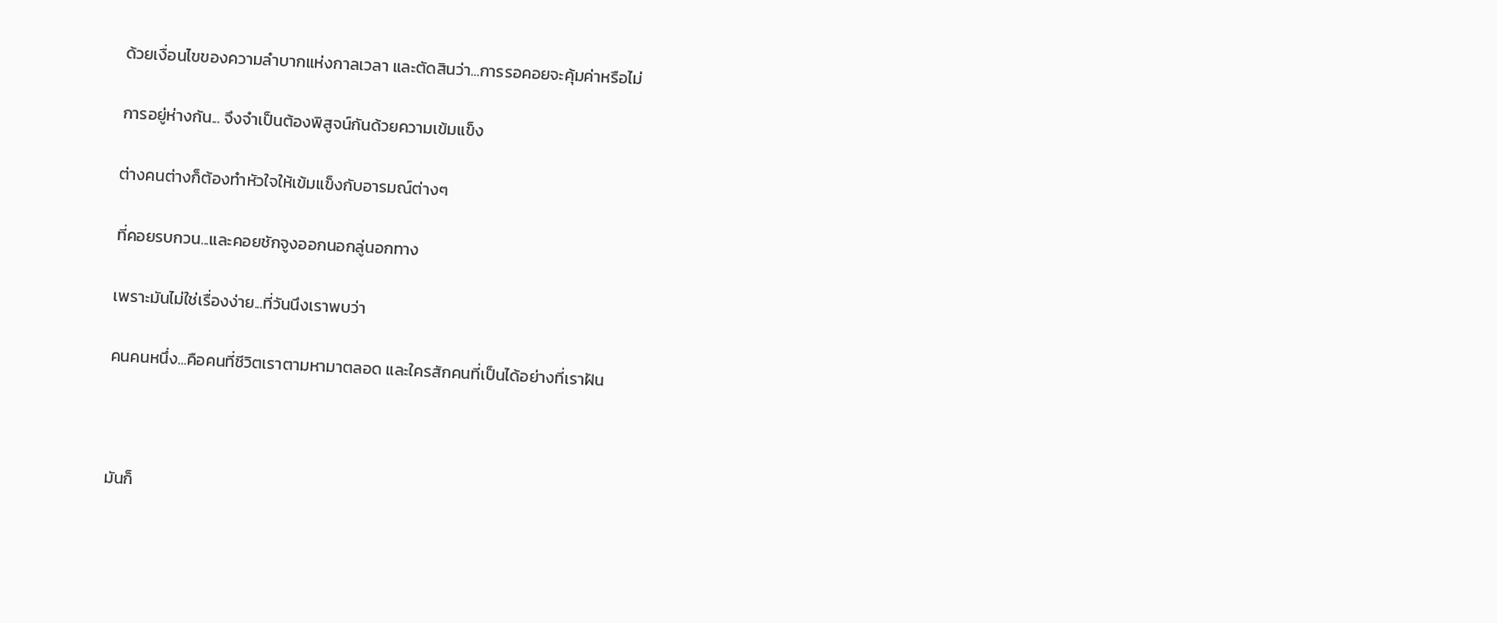ด้วยเงื่อนไขของความลำบากแห่งกาลเวลา และตัดสินว่า...การรอคอยจะคุ้มค่าหรือไม่

การอยู่ห่างกัน... จึงจำเป็นต้องพิสูจน์กันด้วยความเข้มแข็ง

ต่างคนต่างก็ต้องทำหัวใจให้เข้มแข็งกับอารมณ์ต่างๆ

ที่คอยรบกวน...และคอยชักจูงออกนอกลู่นอกทาง

เพราะมันไม่ใช่เรื่องง่าย...ที่วันนึงเราพบว่า

คนคนหนึ่ง...คือคนที่ชีวิตเราตามหามาตลอด และใครสักคนที่เป็นได้อย่างที่เราฝัน



มันก็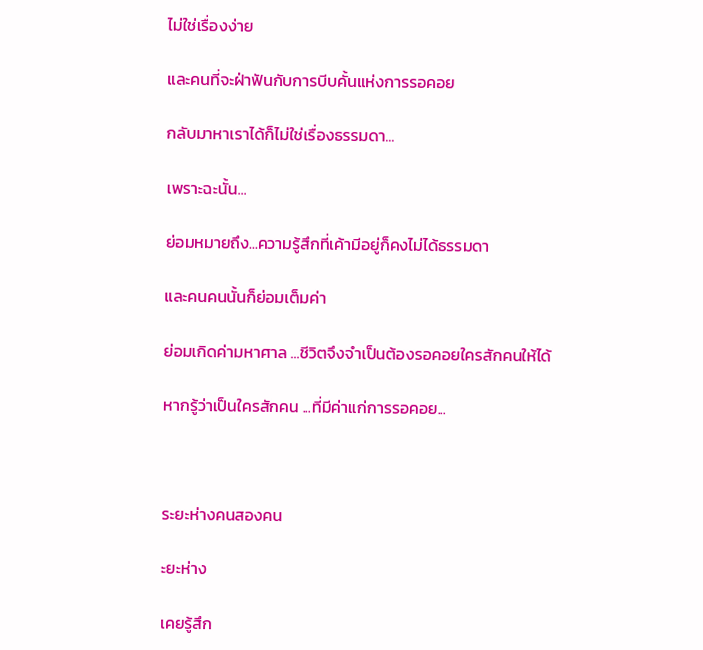ไม่ใช่เรื่องง่าย

และคนที่จะฝ่าฟันกับการบีบคั้นแห่งการรอคอย

กลับมาหาเราได้ก็ไม่ใช่เรื่องธรรมดา...

เพราะฉะนั้น...

ย่อมหมายถึง...ความรู้สึกที่เค้ามีอยู่ก็คงไม่ได้ธรรมดา

และคนคนนั้นก็ย่อมเต็มค่า

ย่อมเกิดค่ามหาศาล ...ชีวิตจึงจำเป็นต้องรอคอยใครสักคนให้ได้

หากรู้ว่าเป็นใครสักคน ...ที่มีค่าแก่การรอคอย...



ระยะห่างคนสองคน

ะยะห่าง

เคยรู้สึก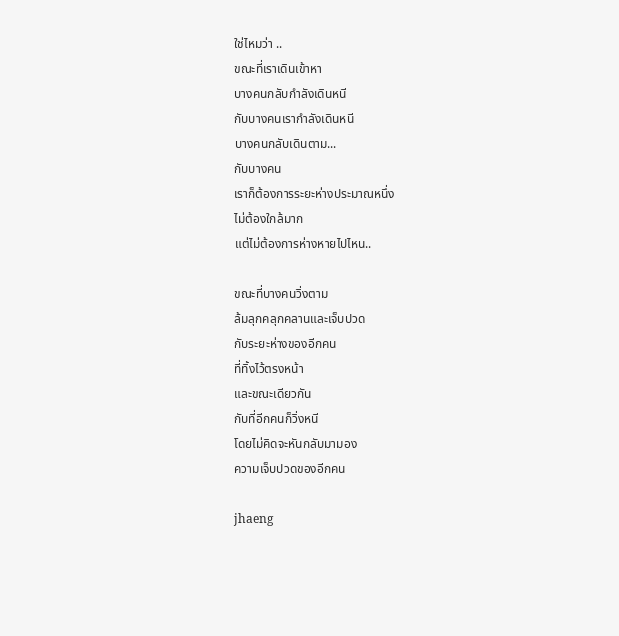ใช่ไหมว่า ..
ขณะที่เราเดินเข้าหา
บางคนกลับกำลังเดินหนี
กับบางคนเรากำลังเดินหนี
บางคนกลับเดินตาม...
กับบางคน
เราก็ต้องการระยะห่างประมาณหนึ่ง
ไม่ต้องใกล้มาก
แต่ไม่ต้องการห่างหายไปไหน..

ขณะที่บางคนวิ่งตาม
ล้มลุกคลุกคลานและเจ็บปวด
กับระยะห่างของอีกคน
ที่ทิ้งไว้ตรงหน้า
และขณะเดียวกัน
กับที่อีกคนก็วิ่งหนี
โดยไม่คิดจะหันกลับมามอง
ความเจ็บปวดของอีกคน

jhaeng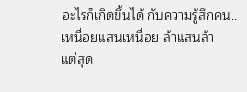อะไรก็เกิดขึ้นได้ กับความรู้สึกคน..
เหนื่อยแสนเหนื่อย ล้าแสนล้า
แต่สุด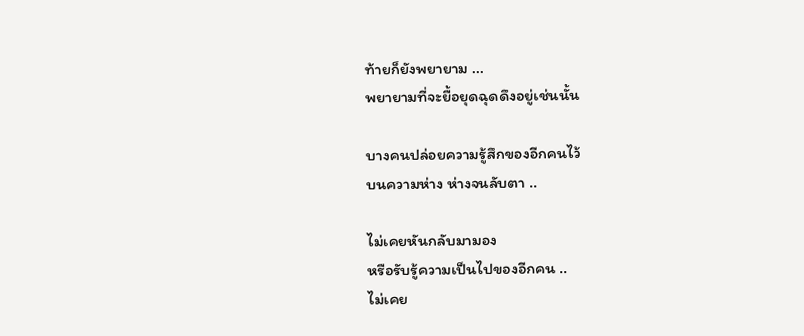ท้ายก็ยังพยายาม ...
พยายามที่จะยื้อยุดฉุดดึงอยู่เช่นนั้น

บางคนปล่อยความรู้สึกของอีกคนไว้
บนความห่าง ห่างจนลับตา ..

ไม่เคยหันกลับมามอง
หรือรับรู้ความเป็นไปของอีกคน ..
ไม่เคย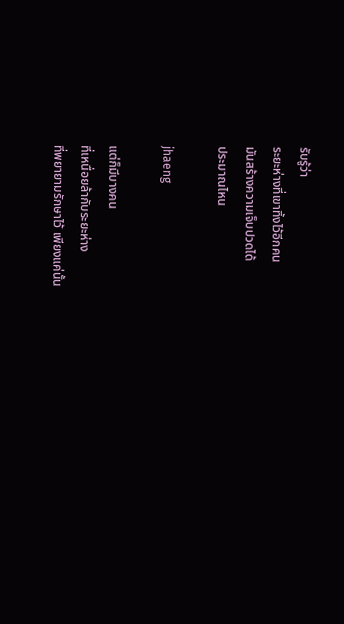รับรู้ว่า
ระยะห่างที่เขาทิ้งไว้อีกคน
มันสร้างความเจ็บปวดได้
ประมาณไหน

jhaeng

แต่ก็มีบางคน
ที่เหนื่อยล้ากับระยะห่าง
ที่พยายามรักษาไว้ เพียงแค่นั้น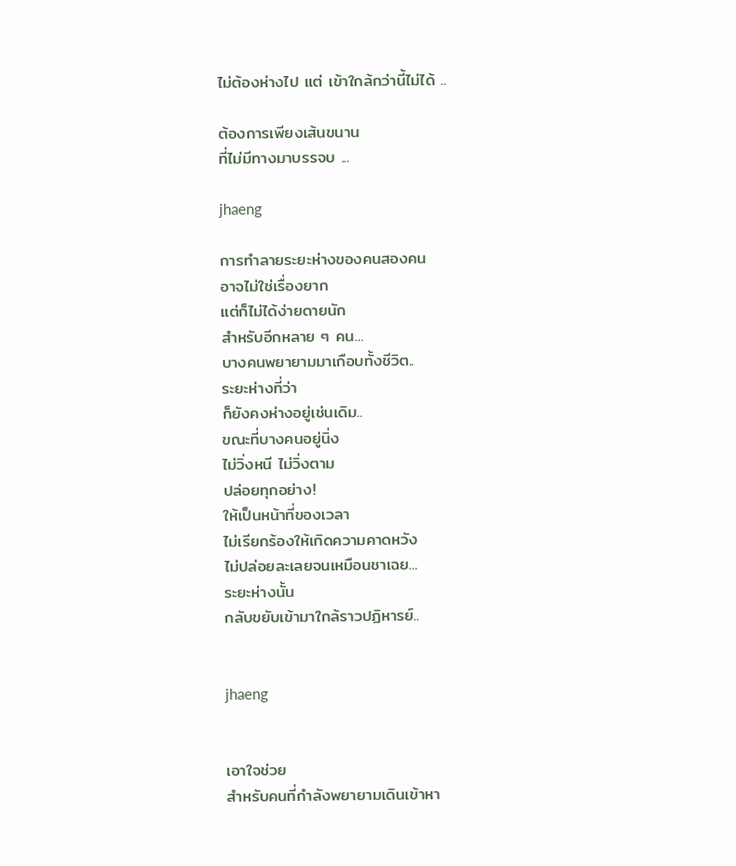ไม่ต้องห่างไป แต่ เข้าใกล้กว่านี้ไม่ได้ ..

ต้องการเพียงเส้นขนาน
ที่ไม่มีทางมาบรรจบ ...

jhaeng

การทำลายระยะห่างของคนสองคน
อาจไม่ใช่เรื่องยาก
แต่ก็ไม่ได้ง่ายดายนัก
สำหรับอีกหลาย ๆ คน...
บางคนพยายามมาเกือบทั้งชีวิต..
ระยะห่างที่ว่า
ก็ยังคงห่างอยู่เช่นเดิม..
ขณะที่บางคนอยู่นิ่ง
ไม่วิ่งหนี ไม่วิ่งตาม
ปล่อยทุกอย่าง!
ให้เป็นหน้าที่ของเวลา
ไม่เรียกร้องให้เกิดความคาดหวัง
ไม่ปล่อยละเลยจนเหมือนชาเฉย...
ระยะห่างนั้น
กลับขยับเข้ามาใกล้ราวปฏิหารย์..


jhaeng


เอาใจช่วย
สำหรับคนที่กำลังพยายามเดินเข้าหา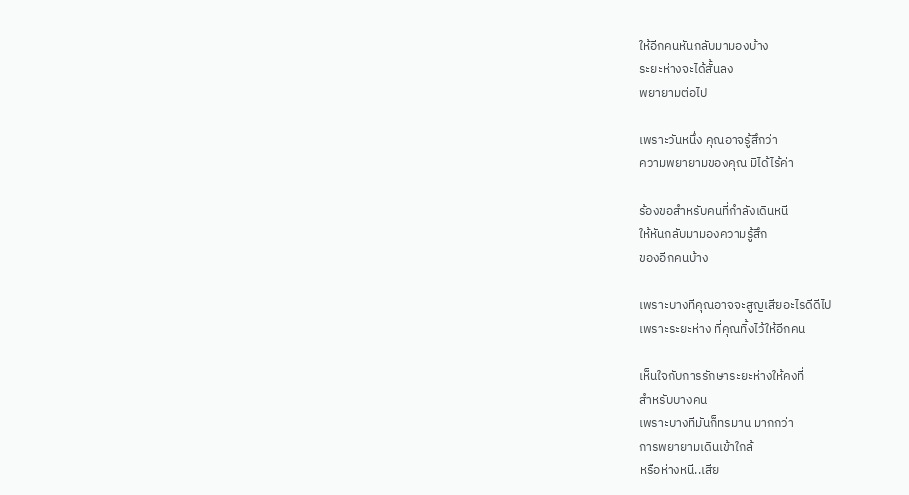ให้อีกคนหันกลับมามองบ้าง
ระยะห่างจะได้สั้นลง
พยายามต่อไป

เพราะวันหนึ่ง คุณอาจรู้สึกว่า
ความพยายามของคุณ มิได้ไร้ค่า

ร้องขอสำหรับคนที่กำลังเดินหนี
ให้หันกลับมามองความรู้สึก
ของอีกคนบ้าง

เพราะบางทีคุณอาจจะสูญเสียอะไรดีดีไป
เพราะระยะห่าง ที่คุณทิ้งไว้ให้อีกคน

เห็นใจกับการรักษาระยะห่างให้คงที่
สำหรับบางคน
เพราะบางทีมันก็ทรมาน มากกว่า
การพยายามเดินเข้าใกล้
หรือห่างหนี..เสีย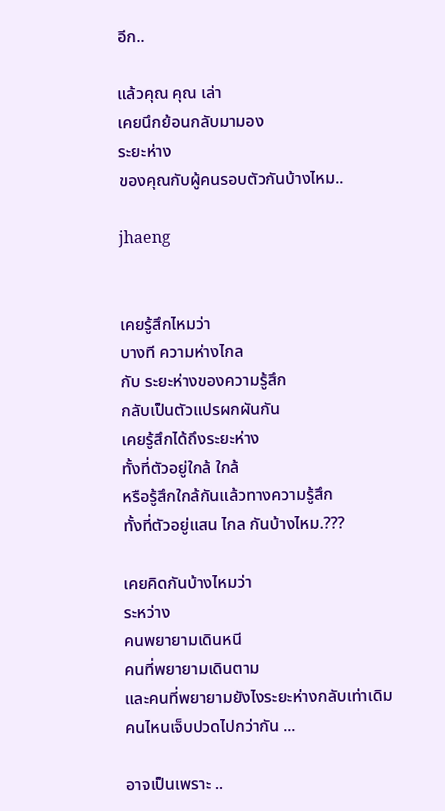อีก..

แล้วคุณ คุณ เล่า
เคยนึกย้อนกลับมามอง
ระยะห่าง
ของคุณกับผู้คนรอบตัวกันบ้างไหม..

jhaeng


เคยรู้สึกไหมว่า
บางที ความห่างไกล
กับ ระยะห่างของความรู้สึก
กลับเป็นตัวแปรผกผันกัน
เคยรู้สึกได้ถึงระยะห่าง
ทั้งที่ตัวอยู่ใกล้ ใกล้
หรือรู้สึกใกล้กันแล้วทางความรู้สึก
ทั้งที่ตัวอยู่แสน ไกล กันบ้างไหม.???

เคยคิดกันบ้างไหมว่า
ระหว่าง
คนพยายามเดินหนี
คนที่พยายามเดินตาม
และคนที่พยายามยังไงระยะห่างกลับเท่าเดิม
คนไหนเจ็บปวดไปกว่ากัน ...

อาจเป็นเพราะ ..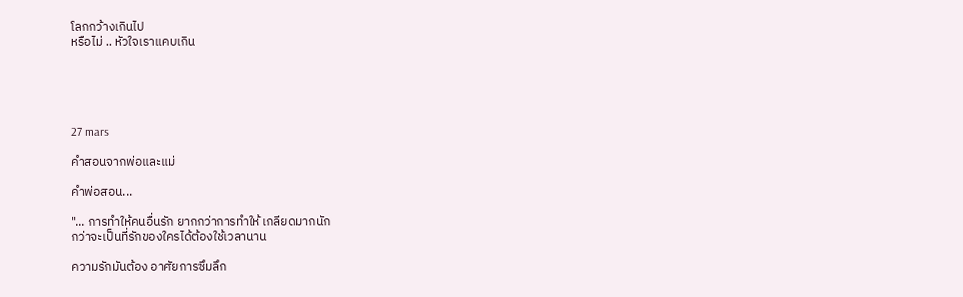โลกกว้างเกินไป
หรือไม่ .. หัวใจเราแคบเกิน





27 mars

คำสอนจากพ่อและแม่

คำพ่อสอน...

"... การทำให้คนอื่นรัก ยากกว่าการทำให้ เกลียดมากนัก
กว่าจะเป็นที่รักของใครได้ต้องใช้เวลานาน

ความรักมันต้อง อาศัยการซึมลึก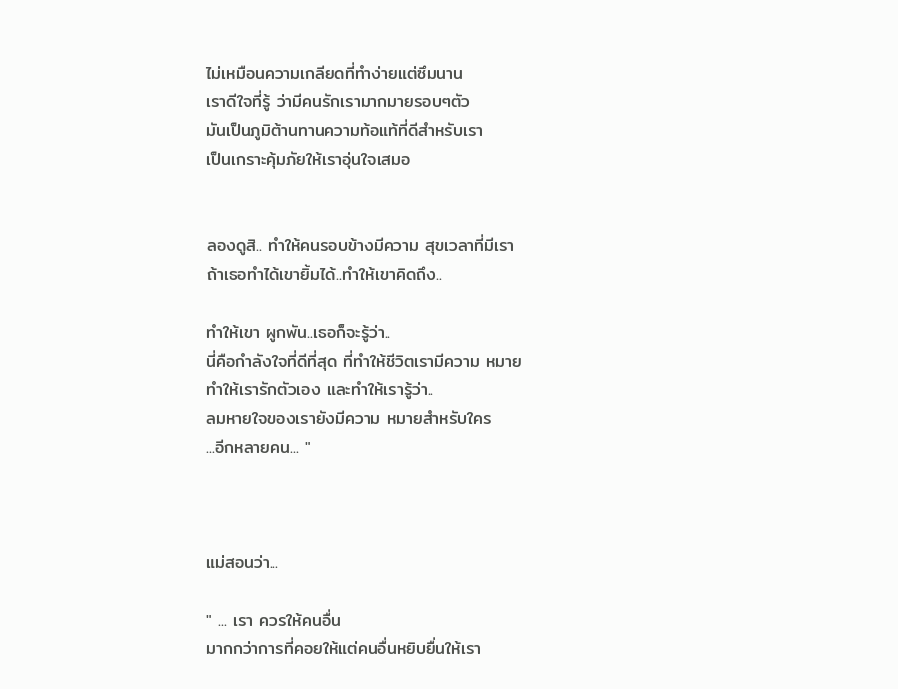ไม่เหมือนความเกลียดที่ทำง่ายแต่ซึมนาน
เราดีใจที่รู้ ว่ามีคนรักเรามากมายรอบๆตัว
มันเป็นภูมิต้านทานความท้อแท้ที่ดีสำหรับเรา
เป็นเกราะคุ้มภัยให้เราอุ่นใจเสมอ


ลองดูสิ.. ทำให้คนรอบข้างมีความ สุขเวลาที่มีเรา
ถ้าเธอทำได้เขายิ้มได้..ทำให้เขาคิดถึง..

ทำให้เขา ผูกพัน..เธอก็จะรู้ว่า..
นี่คือกำลังใจที่ดีที่สุด ที่ทำให้ชีวิตเรามีความ หมาย
ทำให้เรารักตัวเอง และทำให้เรารู้ว่า..
ลมหายใจของเรายังมีความ หมายสำหรับใคร
...อีกหลายคน... "



แม่สอนว่า...

" ... เรา ควรให้คนอื่น
มากกว่าการที่คอยให้แต่คนอื่นหยิบยื่นให้เรา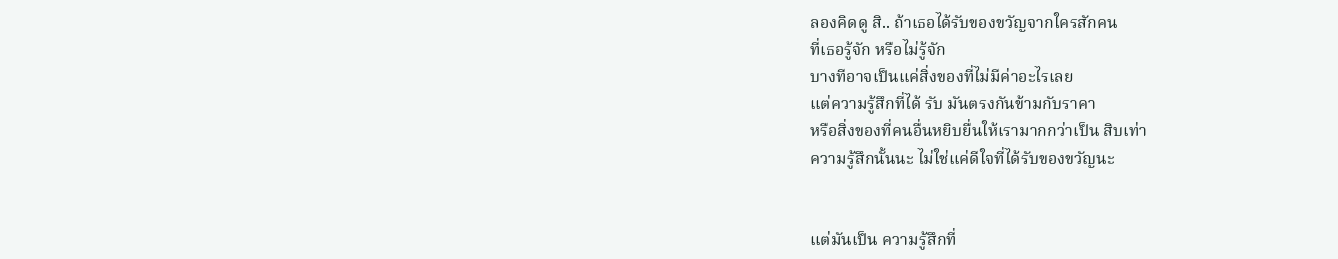ลองคิดดู สิ.. ถ้าเธอได้รับของขวัญจากใครสักคน
ที่เธอรู้จัก หรือไม่รู้จัก
บางทีอาจเป็นแค่สิ่งของที่ไม่มีค่าอะไรเลย
แต่ความรู้สึกที่ได้ รับ มันตรงกันข้ามกับราคา
หรือสิ่งของที่คนอื่นหยิบยื่นให้เรามากกว่าเป็น สิบเท่า
ความรู้สึกนั้นนะ ไม่ใช่แค่ดีใจที่ได้รับของขวัญนะ


แต่มันเป็น ความรู้สึกที่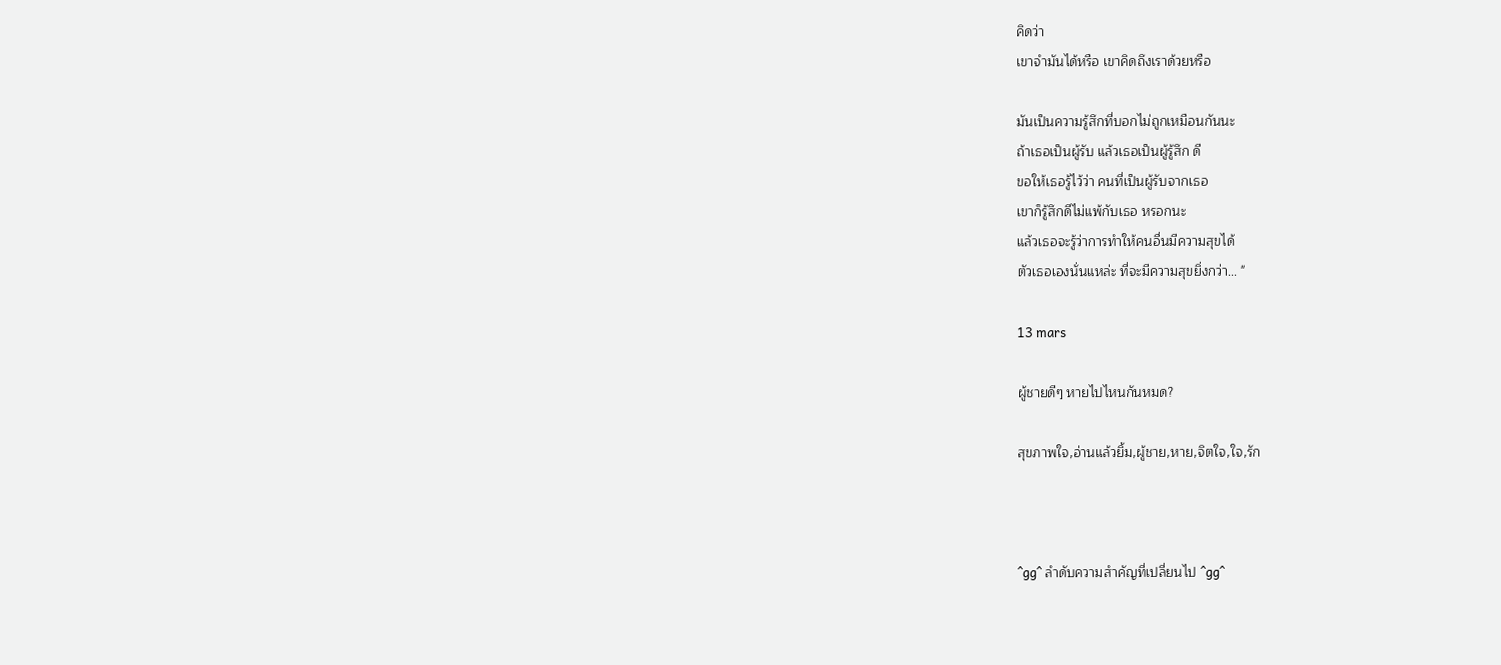คิดว่า
เขาจำมันได้หรือ เขาคิดถึงเราด้วยหรือ

มันเป็นความรู้สึกที่บอกไม่ถูกเหมือนกันนะ
ถ้าเธอเป็นผู้รับ แล้วเธอเป็นผู้รู้สึก ดี
ขอให้เธอรู้ไว้ว่า คนที่เป็นผู้รับจากเธอ
เขาก็รู้สึกดีไม่แพ้กับเธอ หรอกนะ
แล้วเธอจะรู้ว่าการทำให้คนอื่นมีความสุขได้
ตัวเธอเองนั่นแหล่ะ ที่จะมีความสุขยิ่งกว่า... "

13 mars

ผู้ชายดีๆ หายไปไหนกันหมด?

สุขภาพใจ,อ่านแล้วยิ้ม,ผู้ชาย,หาย,จิตใจ,ใจ,รัก



^gg^ ลำดับความสำคัญที่เปลี่ยนไป ^gg^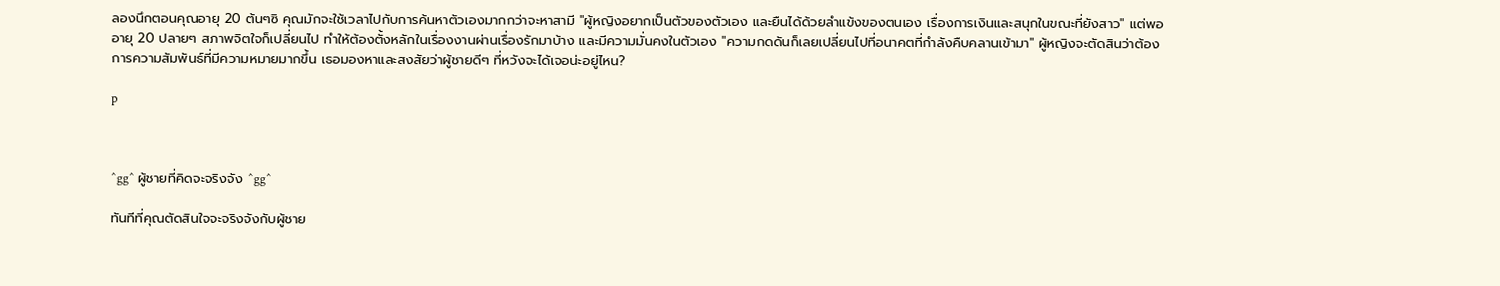ลองนึกตอนคุณอายุ 20 ต้นๆซิ คุณมักจะใช้เวลาไปกับการค้นหาตัวเองมากกว่าจะหาสามี "ผู้หญิงอยากเป็นตัวของตัวเอง และยืนได้ด้วยลำแข้งของตนเอง เรื่องการเงินและสนุกในขณะที่ยังสาว" แต่พออายุ 20 ปลายๆ สภาพจิตใจก็เปลี่ยนไป ทำให้ต้องตั้งหลักในเรื่องงานผ่านเรื่องรักมาบ้าง และมีความมั่นคงในตัวเอง "ความกดดันก็เลยเปลี่ยนไปที่อนาคตที่กำลังคืบคลานเข้ามา" ผู้หญิงจะตัดสินว่าต้องการความสัมพันธ์ที่มีความหมายมากขึ้น เธอมองหาและสงสัยว่าผู้ชายดีๆ ที่หวังจะได้เจอน่ะอยู่ไหน?

p



^gg^ ผู้ชายที่คิดจะจริงจัง ^gg^

ทันทีที่คุณตัดสินใจจะจริงจังกับผู้ชาย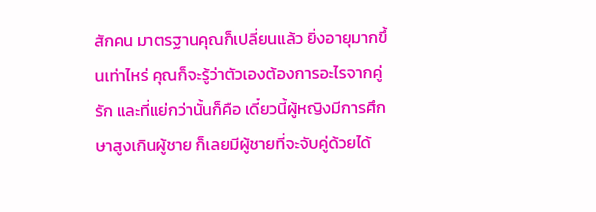สักคน มาตรฐานคุณก็เปลี่ยนแล้ว ยิ่งอายุมากขึ้นเท่าไหร่ คุณก็จะรู้ว่าตัวเองต้องการอะไรจากคู่รัก และที่แย่กว่านั้นก็คือ เดี๋ยวนี้ผู้หญิงมีการศึกษาสูงเกินผู้ชาย ก็เลยมีผู้ชายที่จะจับคู่ด้วยได้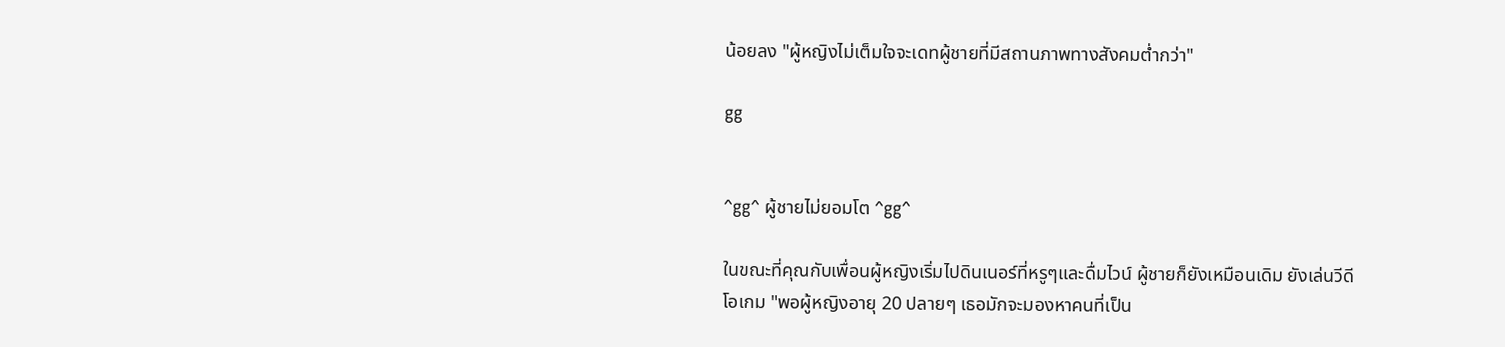น้อยลง "ผู้หญิงไม่เต็มใจจะเดทผู้ชายที่มีสถานภาพทางสังคมต่ำกว่า"

gg


^gg^ ผู้ชายไม่ยอมโต ^gg^

ในขณะที่คุณกับเพื่อนผู้หญิงเริ่มไปดินเนอร์ที่หรูๆและดื่มไวน์ ผู้ชายก็ยังเหมือนเดิม ยังเล่นวีดีโอเกม "พอผู้หญิงอายุ 20 ปลายๆ เธอมักจะมองหาคนที่เป็น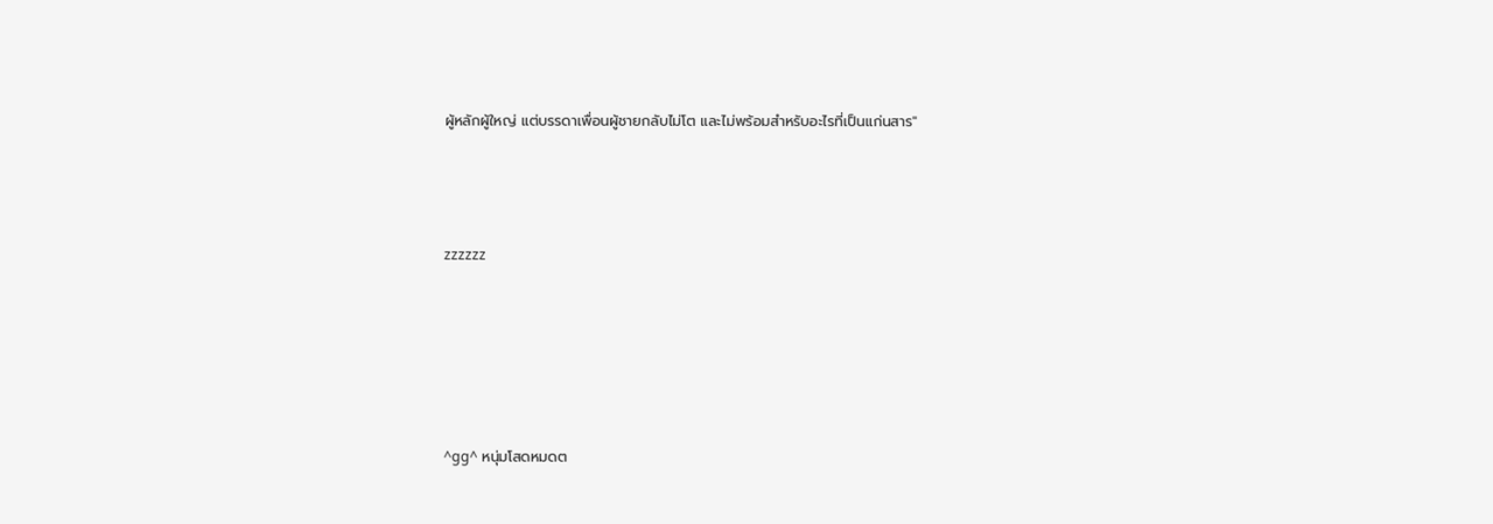ผู้หลักผู้ใหญ่ แต่บรรดาเพื่อนผู้ชายกลับไม่โต และไม่พร้อมสำหรับอะไรที่เป็นแก่นสาร"



zzzzzz





^gg^ หนุ่มโสดหมดต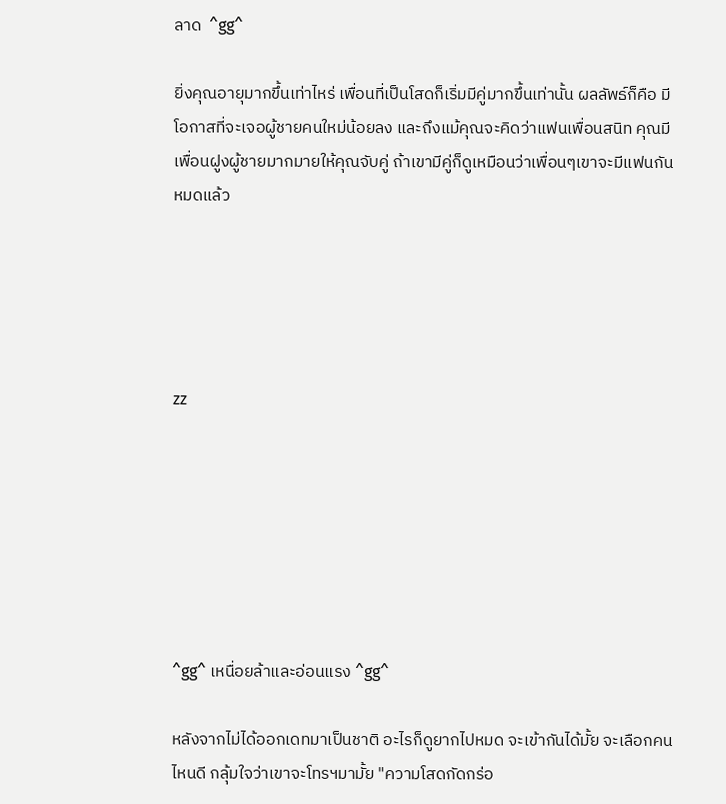ลาด  ^gg^

ยิ่งคุณอายุมากขึ้นเท่าไหร่ เพื่อนที่เป็นโสดก็เริ่มมีคู่มากขึ้นเท่านั้น ผลลัพธ์ก็คือ มีโอกาสที่จะเจอผู้ชายคนใหม่น้อยลง และถึงแม้คุณจะคิดว่าแฟนเพื่อนสนิท คุณมีเพื่อนฝูงผู้ชายมากมายให้คุณจับคู่ ถ้าเขามีคู่ก็ดูเหมือนว่าเพื่อนๆเขาจะมีแฟนกันหมดแล้ว





zz







^gg^ เหนื่อยล้าและอ่อนแรง ^gg^

หลังจากไม่ได้ออกเดทมาเป็นชาติ อะไรก็ดูยากไปหมด จะเข้ากันได้มั้ย จะเลือกคนไหนดี กลุ้มใจว่าเขาจะโทรฯมามั้ย "ความโสดกัดกร่อ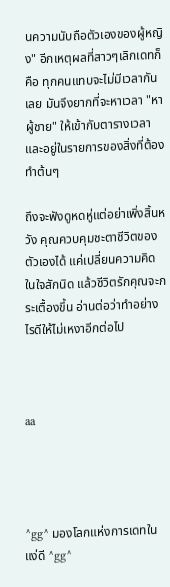นความนับถือตัวเองของผู้หญิง" อีกเหตุผลที่สาวๆเลิกเดทก็คือ ทุกคนแทบจะไม่มีเวลากันเลย มันจึงยากที่จะหาเวลา "หาผู้ชาย" ให้เข้ากับตารางเวลาและอยู่ในรายการของสิ่งที่ต้องทำต้นๆ

ถึงจะฟังดูหดหู่แต่อย่าเพิ่งสิ้นหวัง คุณควบคุมชะตาชีวิตของตัวเองได้ แค่เปลี่ยนความคิดในใจสักนิด แล้วชีวิตรักคุณจะกระเตื้องขึ้น อ่านต่อว่าทำอย่างไรดีให้ไม่เหงาอีกต่อไป



aa




^gg^ มองโลกแห่งการเดทในแง่ดี ^gg^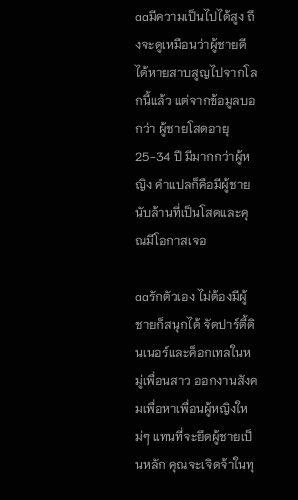aaมีความเป็นไปได้สูง ถึงจะดูเหมือนว่าผู้ชายดีได้หายสาบสูญไปจากโลกนี้แล้ว แต่จากข้อมูลบอกว่า ผู้ชายโสดอายุ 25-34 ปี มีมากกว่าผู้หญิง คำแปลก็คือมีผู้ชายนับล้านที่เป็นโสดและคุณมีโอกาสเจอ

aaรักตัวเอง ไม่ต้องมีผู้ชายก็สนุกได้ จัดปาร์ตี้ดินเนอร์และค็อกเทลในหมู่เพื่อนสาว ออกงานสังคมเพื่อหาเพื่อนผู้หญิงใหม่ๆ แทนที่จะยึดผู้ชายเป็นหลัก คุณจะเจิดจ้าในทุ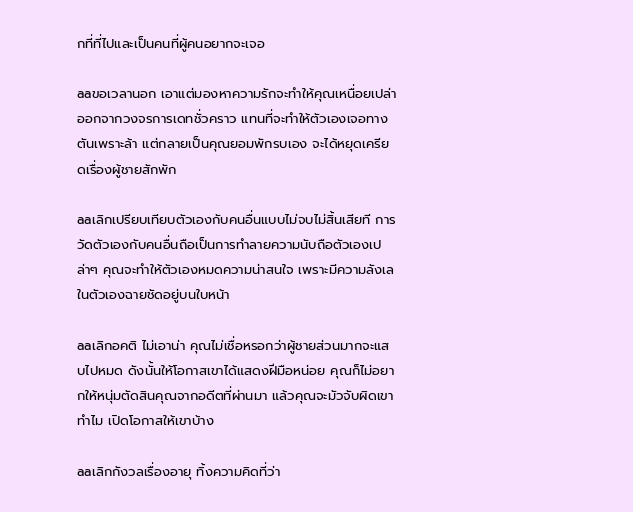กที่ที่ไปและเป็นคนที่ผู้คนอยากจะเจอ

aaขอเวลานอก เอาแต่มองหาความรักจะทำให้คุณเหนื่อยเปล่า ออกจากวงจรการเดทชั่วคราว แทนที่จะทำให้ตัวเองเจอทางตันเพราะล้า แต่กลายเป็นคุณยอมพักรบเอง จะได้หยุดเครียดเรื่องผู้ชายสักพัก

aaเลิกเปรียบเทียบตัวเองกับคนอื่นแบบไม่จบไม่สิ้นเสียที การวัดตัวเองกับคนอื่นถือเป็นการทำลายความนับถือตัวเองเปล่าๆ คุณจะทำให้ตัวเองหมดความน่าสนใจ เพราะมีความลังเลในตัวเองฉายชัดอยู่บนใบหน้า

aaเลิกอคติ ไม่เอาน่า คุณไม่เชื่อหรอกว่าผู้ชายส่วนมากจะแสบไปหมด ดังนั้นให้โอกาสเขาได้แสดงฝีมือหน่อย คุณก็ไม่อยากให้หนุ่มตัดสินคุณจากอดีตที่ผ่านมา แล้วคุณจะมัวจับผิดเขาทำไม เปิดโอกาสให้เขาบ้าง

aaเลิกกังวลเรื่องอายุ ทิ้งความคิดที่ว่า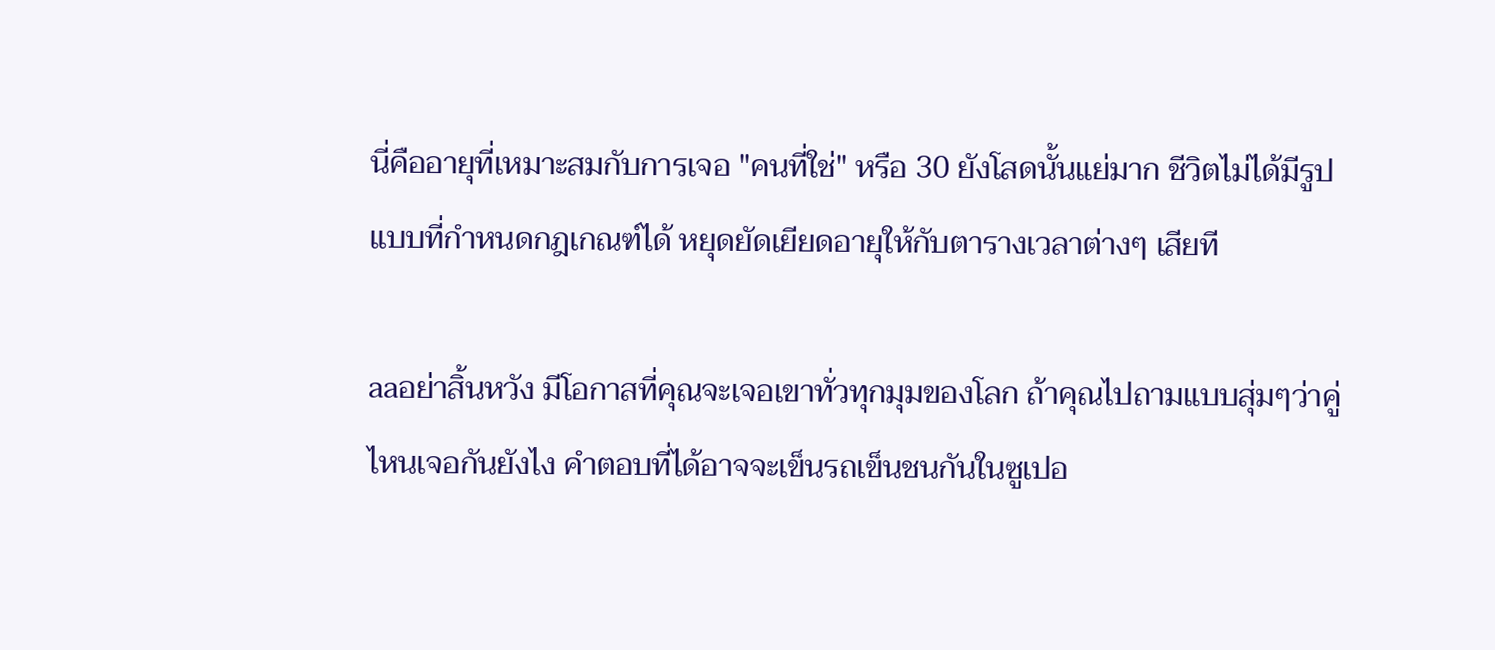นี่คืออายุที่เหมาะสมกับการเจอ "คนที่ใช่" หรือ 30 ยังโสดนั้นแย่มาก ชีวิตไม่ได้มีรูปแบบที่กำหนดกฎเกณฑ์ได้ หยุดยัดเยียดอายุให้กับตารางเวลาต่างๆ เสียที

aaอย่าสิ้นหวัง มีโอกาสที่คุณจะเจอเขาทั่วทุกมุมของโลก ถ้าคุณไปถามแบบสุ่มๆว่าคู่ไหนเจอกันยังไง คำตอบที่ได้อาจจะเข็นรถเข็นชนกันในซูเปอ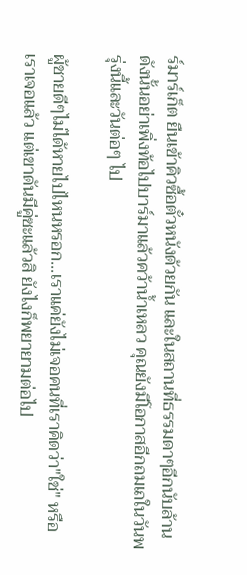ร์มาร์เก็ต ยืนเข้าคิวซื้อตั๋วหนังด้วยกัน และในสถานที่ธรรมดาๆอีกนับล้าน ดังนั้นอย่าเพิ่งท้อไปบาร์มาแล้วคว้าน้ำเหลว คุณยังมีโอกาสอีกถมเถในวันพรุ่งนี้และวันต่อๆ ไป

ผู้ชายดีๆไม่ได้หายไปไหนหรอก...เราแค่ยังไม่เจอคนที่เราคิดว่า"ใช่" หรือเราเจอแล้ว แต่เขาดันมีคู่ซะแล้วสิ ยังไงก็พยายามต่อไป